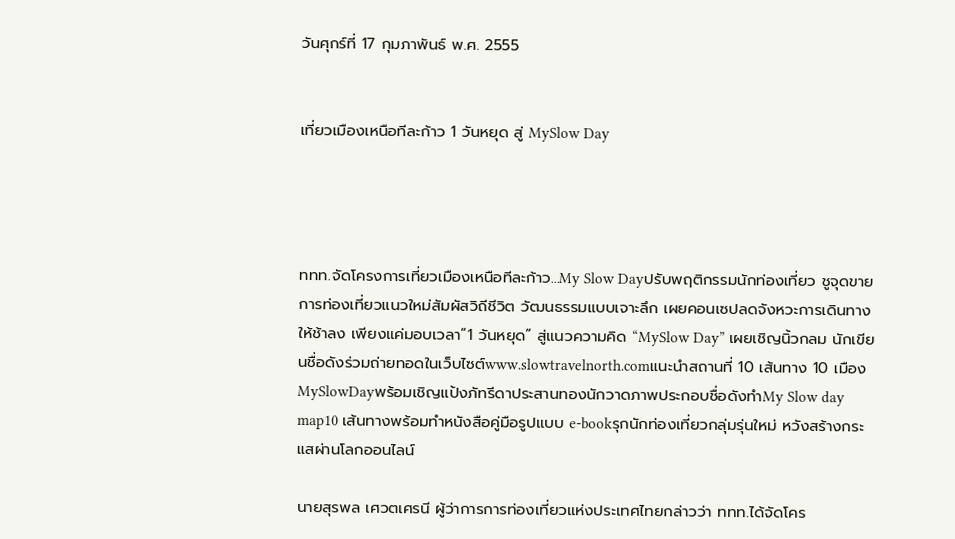วันศุกร์ที่ 17 กุมภาพันธ์ พ.ศ. 2555


เที่ยวเมืองเหนือทีละก้าว 1 วันหยุด สู่ MySlow Day




ททท.จัดโครงการเที่ยวเมืองเหนือทีละก้าว…My Slow Dayปรับพฤติกรรมนักท่องเที่ยว ชูจุดขายการท่องเที่ยวแนวใหม่สัมผัสวิถีชีวิต วัฒนธรรมแบบเจาะลึก เผยคอนเซปลดจังหวะการเดินทางให้ช้าลง เพียงแค่มอบเวลา“1 วันหยุด” สู่แนวความคิด “MySlow Day” เผยเชิญนิ้วกลม นักเขียนชื่อดังร่วมถ่ายทอดในเว็บไซต์www.slowtravelnorth.comแนะนำสถานที่ 10 เส้นทาง 10 เมืองMySlowDayพร้อมเชิญแป้งภัทรีดาประสานทองนักวาดภาพประกอบชื่อดังทำMy Slow day map10 เส้นทางพร้อมทำหนังสือคู่มือรูปแบบ e-bookรุกนักท่องเที่ยวกลุ่มรุ่นใหม่ หวังสร้างกระแสผ่านโลกออนไลน์

นายสุรพล เศวตเศรนี ผู้ว่าการการท่องเที่ยวแห่งประเทศไทยกล่าวว่า ททท.ได้จัดโคร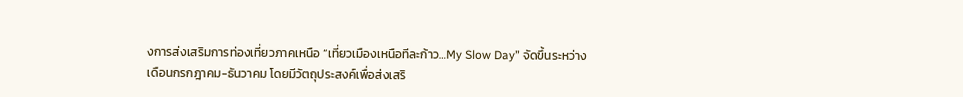งการส่งเสริมการท่องเที่ยวภาคเหนือ “เที่ยวเมืองเหนือทีละก้าว…My Slow Day” จัดขึ้นระหว่างเดือนกรกฎาคม-ธันวาคม โดยมีวัตถุประสงค์เพื่อส่งเสริ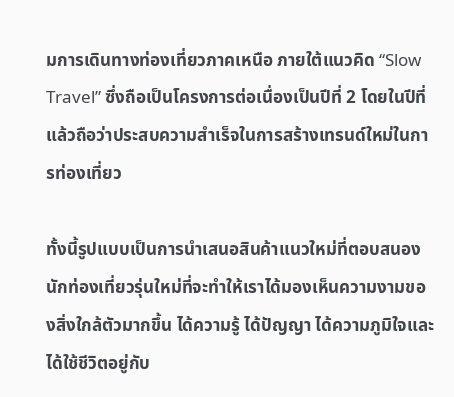มการเดินทางท่องเที่ยวภาคเหนือ ภายใต้แนวคิด “Slow Travel” ซึ่งถือเป็นโครงการต่อเนื่องเป็นปีที่ 2 โดยในปีที่แล้วถือว่าประสบความสำเร็จในการสร้างเทรนด์ใหม่ในการท่องเที่ยว

ทั้งนี้รูปแบบเป็นการนำเสนอสินค้าแนวใหม่ที่ตอบสนองนักท่องเที่ยวรุ่นใหม่ที่จะทำให้เราได้มองเห็นความงามของสิ่งใกล้ตัวมากขึ้น ได้ความรู้ ได้ปัญญา ได้ความภูมิใจและได้ใช้ชีวิตอยู่กับ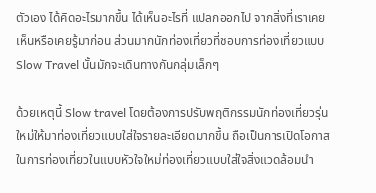ตัวเอง ได้คิดอะไรมากขึ้น ได้เห็นอะไรที่ แปลกออกไป จากสิ่งที่เราเคยเห็นหรือเคยรู้มาก่อน ส่วนมากนักท่องเที่ยวที่ชอบการท่องเที่ยวแบบ Slow Travel นั้นมักจะเดินทางกันกลุ่มเล็กๆ

ด้วยเหตุนี้ Slow travel โดยต้องการปรับพฤติกรรมนักท่องเที่ยวรุ่นใหม่ให้มาท่องเที่ยวแบบใส่ใจรายละเอียดมากขึ้น ถือเป็นการเปิดโอกาสในการท่องเที่ยวในแบบหัวใจใหม่ท่องเที่ยวแบบใส่ใจสิ่งแวดล้อมนำ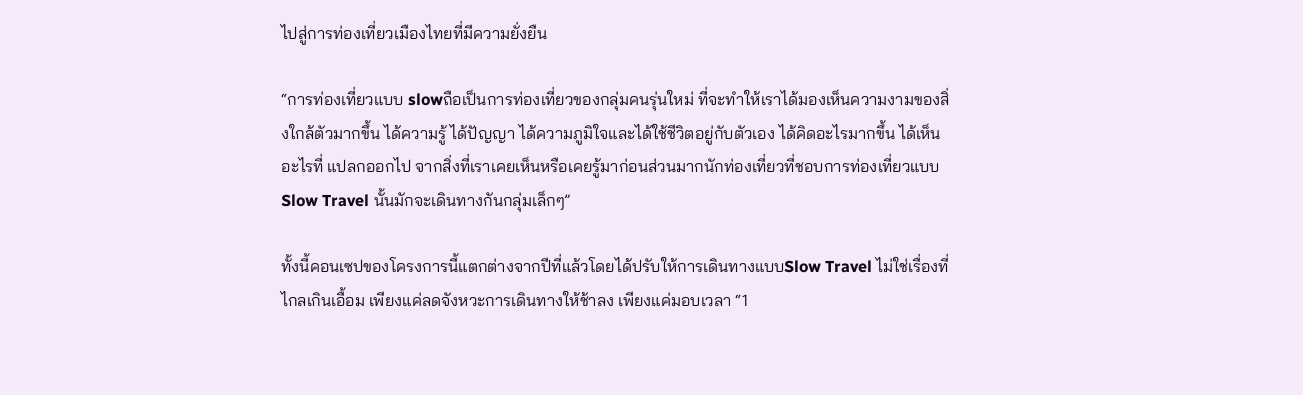ไปสู่การท่องเที่ยวเมืองไทยที่มีความยั่งยืน

“การท่องเที่ยวแบบ slowถือเป็นการท่องเที่ยวของกลุ่มคนรุ่นใหม่ ที่จะทำให้เราได้มองเห็นความงามของสิ่งใกล้ตัวมากขึ้น ได้ความรู้ ได้ปัญญา ได้ความภูมิใจและได้ใช้ชีวิตอยู่กับตัวเอง ได้คิดอะไรมากขึ้น ได้เห็นอะไรที่ แปลกออกไป จากสิ่งที่เราเคยเห็นหรือเคยรู้มาก่อนส่วนมากนักท่องเที่ยวที่ชอบการท่องเที่ยวแบบ Slow Travel นั้นมักจะเดินทางกันกลุ่มเล็กๆ”

ทั้งนี้คอนเซปของโครงการนี้แตกต่างจากปีที่แล้วโดยได้ปรับให้การเดินทางแบบSlow Travel ไม่ใช่เรื่องที่ไกลเกินเอื้อม เพียงแค่ลดจังหวะการเดินทางให้ช้าลง เพียงแค่มอบเวลา “1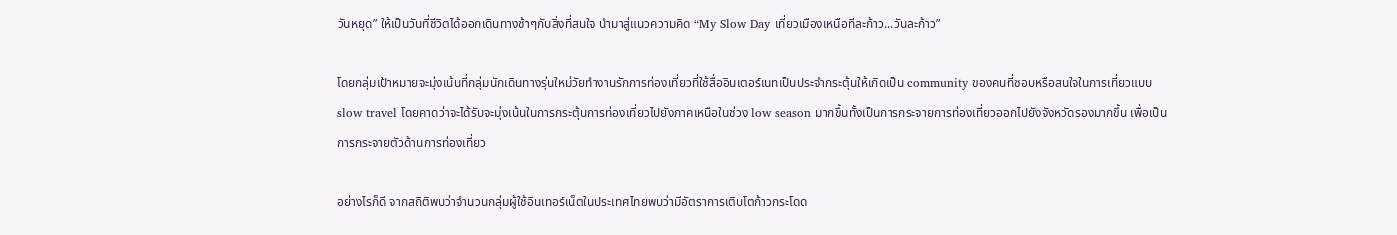วันหยุด” ให้เป็นวันที่ชีวิตได้ออกเดินทางช้าๆกับสิ่งที่สนใจ นำมาสู่แนวความคิด “My Slow Day เที่ยวเมืองเหนือทีละก้าว...วันละก้าว”

โดยกลุ่มเป้าหมายจะมุ่งเน้นที่กลุ่มนักเดินทางรุ่นใหม่วัยทำงานรักการท่องเที่ยวที่ใช้สื่ออินเตอร์เนทเป็นประจำกระตุ้นให้เกิดเป็น community ของคนที่ชอบหรือสนใจในการเที่ยวแบบ slow travel โดยคาดว่าจะได้รับจะมุ่งเน้นในการกระตุ้นการท่องเที่ยวไปยังภาคเหนือในช่วง low season มากขึ้นทั้งเป็นการกระจายการท่องเที่ยวออกไปยังจังหวัดรองมากขึ้น เพื่อเป็นการกระจายตัวด้านการท่องเที่ยว

อย่างไรก็ดี จากสถิติพบว่าจำนวนกลุ่มผู้ใช้อินเทอร์เน็ตในประเทศไทยพบว่ามีอัตราการเติบโตก้าวกระโดด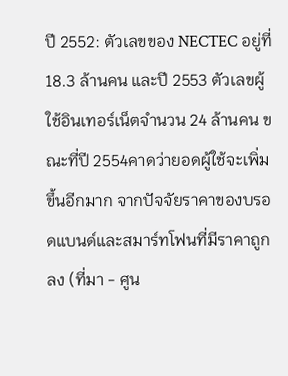ปี 2552: ตัวเลขของ NECTEC อยู่ที่ 18.3 ล้านคน และปี 2553 ตัวเลขผู้ใช้อินเทอร์เน็ตจำนวน 24 ล้านคน ขณะที่ปี 2554คาดว่ายอดผู้ใช้จะเพิ่มขึ้นอีกมาก จากปัจจัยราคาของบรอดแบนด์และสมาร์ทโฟนที่มีราคาถูกลง (ที่มา - ศูน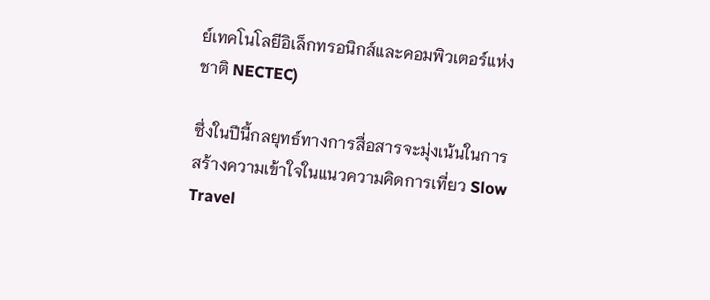ย์เทคโนโลยีอิเล็กทรอนิกส์และคอมพิวเตอร์แห่งชาติ NECTEC)

ซึ่งในปีนี้กลยุทธ์ทางการสื่อสารจะมุ่งเน้นในการสร้างความเข้าใจในแนวความคิดการเที่ยว Slow Travel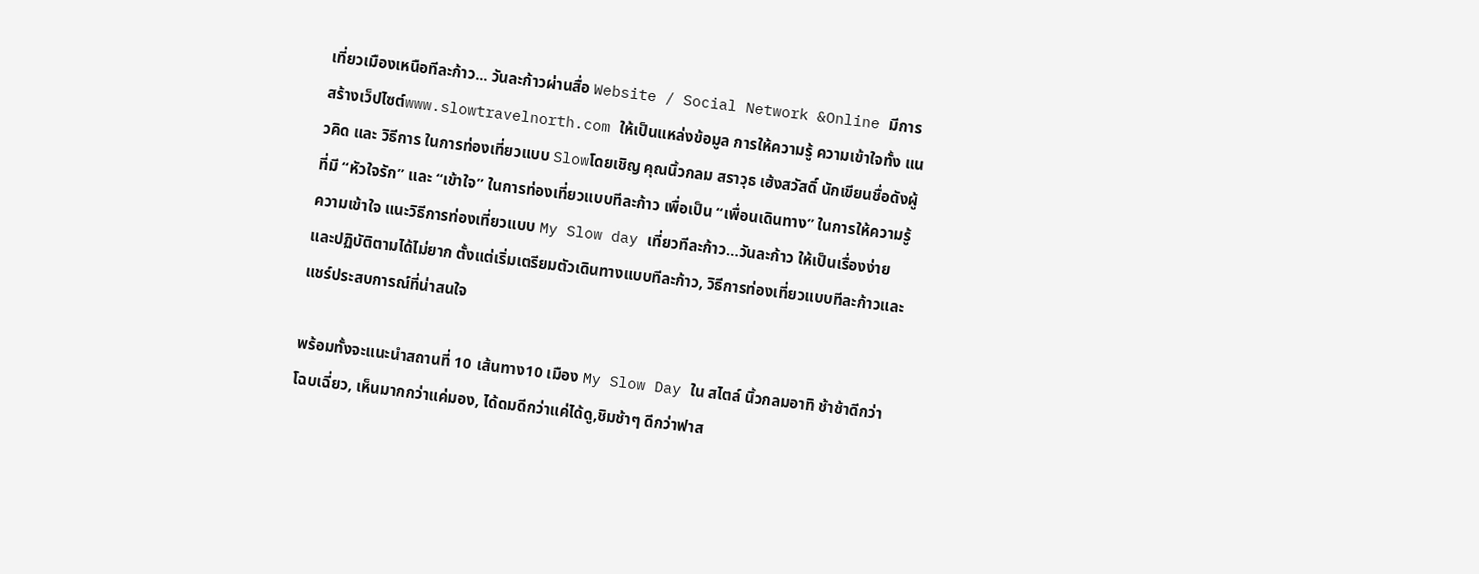เที่ยวเมืองเหนือทีละก้าว... วันละก้าวผ่านสื่อ Website / Social Network &Online มีการสร้างเว็ปไซต์www.slowtravelnorth.com ให้เป็นแหล่งข้อมูล การให้ความรู้ ความเข้าใจทั้ง แนวคิด และ วิธีการ ในการท่องเที่ยวแบบ Slowโดยเชิญ คุณนิ้วกลม สราวุธ เฮ้งสวัสดิ์ นักเขียนชื่อดังผู้ที่มี “หัวใจรัก” และ “เข้าใจ” ในการท่องเที่ยวแบบทีละก้าว เพื่อเป็น “เพื่อนเดินทาง” ในการให้ความรู้ ความเข้าใจ แนะวิธีการท่องเที่ยวแบบ My Slow day เที่ยวทีละก้าว…วันละก้าว ให้เป็นเรื่องง่าย และปฏิบัติตามได้ไม่ยาก ตั้งแต่เริ่มเตรียมตัวเดินทางแบบทีละก้าว, วิธีการท่องเที่ยวแบบทีละก้าวและแชร์ประสบการณ์ที่น่าสนใจ

พร้อมทั้งจะแนะนำสถานที่ 10 เส้นทาง10 เมือง My Slow Day ใน สไตล์ นิ้วกลมอาทิ ช้าช้าดีกว่าโฉบเฉี่ยว, เห็นมากกว่าแค่มอง, ได้ดมดีกว่าแค่ได้ดู,ชิมช้าๆ ดีกว่าฟาส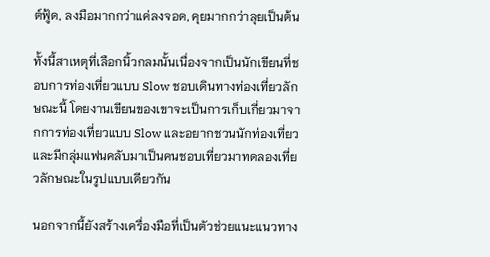ต์ฟู้ด, ลงมือมากกว่าแค่ลงจอด, คุยมากกว่าลุยเป็นต้น

ทั้งนี้สาเหตุที่เลือกนิ้วกลมนั้นเนื่องจากเป็นนักเขียนที่ชอบการท่องเที่ยวแบบ Slow ชอบเดินทางท่องเที่ยวลักษณะนี้ โดยงานเขียนของเขาจะเป็นการเก็บเกี่ยวมาจากการท่องเที่ยวแบบ Slow และอยากชวนนักท่องเที่ยวและมีกลุ่มแฟนคลับมาเป็นคนชอบเที่ยวมาทดลองเที่ยวลักษณะในรูปแบบเดียวกัน

นอกจากนี้ยังสร้างเครื่องมือที่เป็นตัวช่วยแนะแนวทาง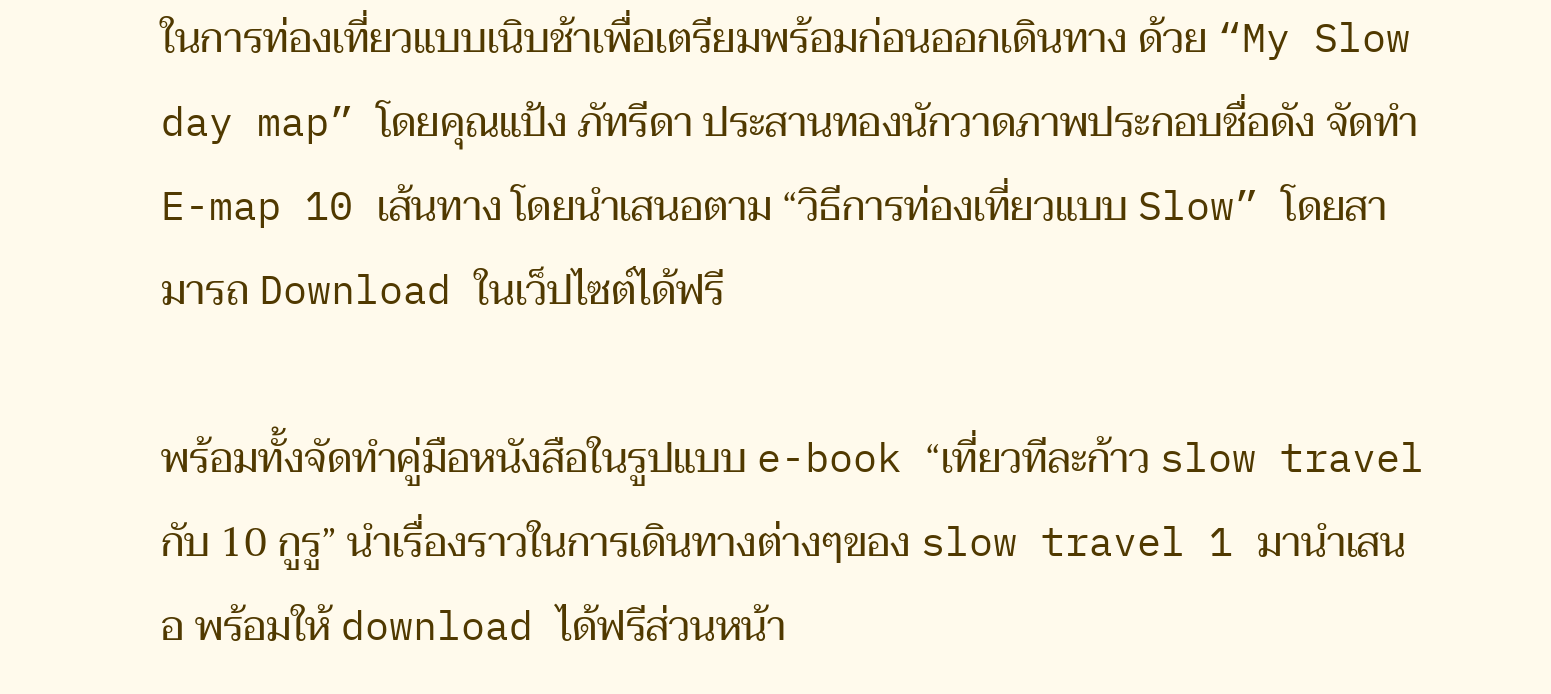ในการท่องเที่ยวแบบเนิบช้าเพื่อเตรียมพร้อมก่อนออกเดินทาง ด้วย “My Slow day map” โดยคุณแป้ง ภัทรีดา ประสานทองนักวาดภาพประกอบชื่อดัง จัดทำ E-map 10 เส้นทาง โดยนำเสนอตาม “วิธีการท่องเที่ยวแบบ Slow” โดยสามารถ Download ในเว็ปไซต์ได้ฟรี

พร้อมทั้งจัดทำคู่มือหนังสือในรูปแบบ e-book “เที่ยวทีละก้าว slow travel กับ 10 กูรู” นำเรื่องราวในการเดินทางต่างๆของ slow travel 1 มานำเสนอ พร้อมให้ download ได้ฟรีส่วนหน้า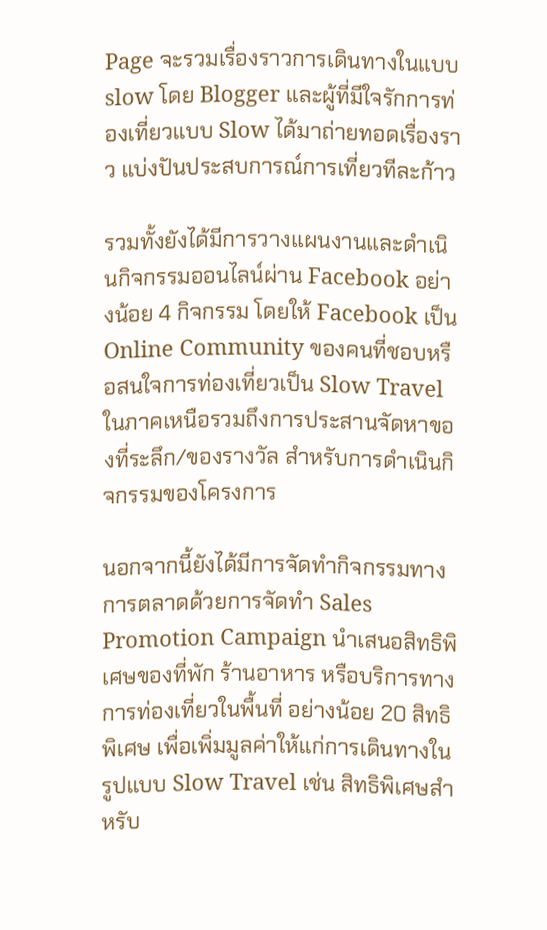Page จะรวมเรื่องราวการเดินทางในแบบ slow โดย Blogger และผู้ที่มีใจรักการท่องเที่ยวแบบ Slow ได้มาถ่ายทอดเรื่องราว แบ่งปันประสบการณ์การเที่ยวทีละก้าว

รวมทั้งยังได้มีการวางแผนงานและดำเนินกิจกรรมออนไลน์ผ่าน Facebook อย่างน้อย 4 กิจกรรม โดยให้ Facebook เป็น Online Community ของคนที่ชอบหรือสนใจการท่องเที่ยวเป็น Slow Travel ในภาคเหนือรวมถึงการประสานจัดหาของที่ระลึก/ของรางวัล สำหรับการดำเนินกิจกรรมของโครงการ

นอกจากนี้ยังได้มีการจัดทำกิจกรรมทางการตลาดด้วยการจัดทำ Sales Promotion Campaign นำเสนอสิทธิพิเศษของที่พัก ร้านอาหาร หรือบริการทางการท่องเที่ยวในพื้นที่ อย่างน้อย 20 สิทธิพิเศษ เพื่อเพิ่มมูลค่าให้แก่การเดินทางในรูปแบบ Slow Travel เช่น สิทธิพิเศษสำหรับ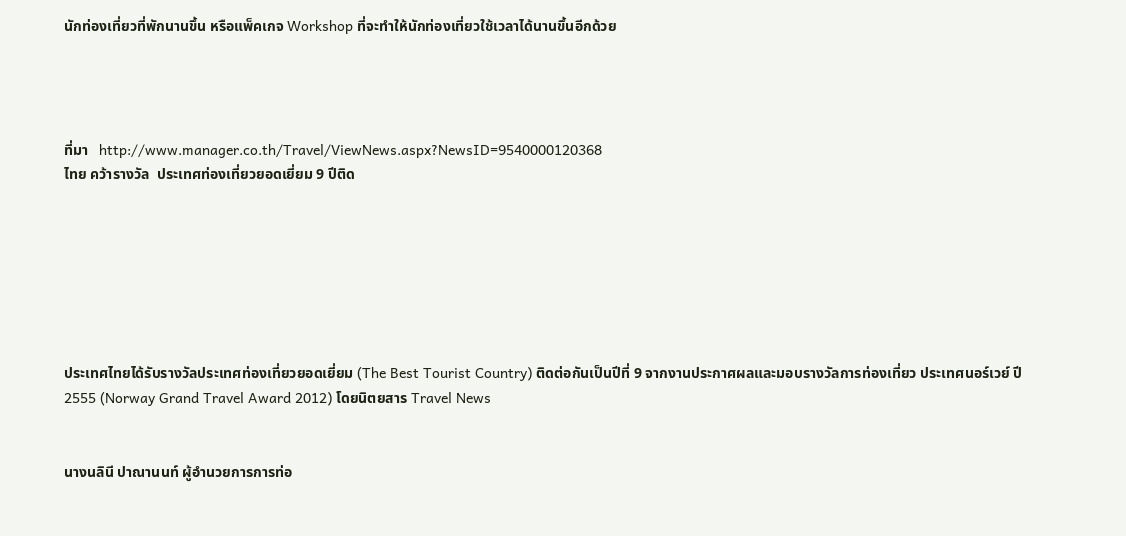นักท่องเที่ยวที่พักนานขึ้น หรือแพ็คเกจ Workshop ที่จะทำให้นักท่องเที่ยวใช้เวลาได้นานขึ้นอีกด้วย




ที่มา   http://www.manager.co.th/Travel/ViewNews.aspx?NewsID=9540000120368
ไทย คว้ารางวัล  ประเทศท่องเที่ยวยอดเยี่ยม 9 ปีติด







ประเทศไทยได้รับรางวัลประเทศท่องเที่ยวยอดเยี่ยม (The Best Tourist Country) ติดต่อกันเป็นปีที่ 9 จากงานประกาศผลและมอบรางวัลการท่องเที่ยว ประเทศนอร์เวย์ ปี 2555 (Norway Grand Travel Award 2012) โดยนิตยสาร Travel News


นางนลินี ปาณานนท์ ผู้อำนวยการการท่อ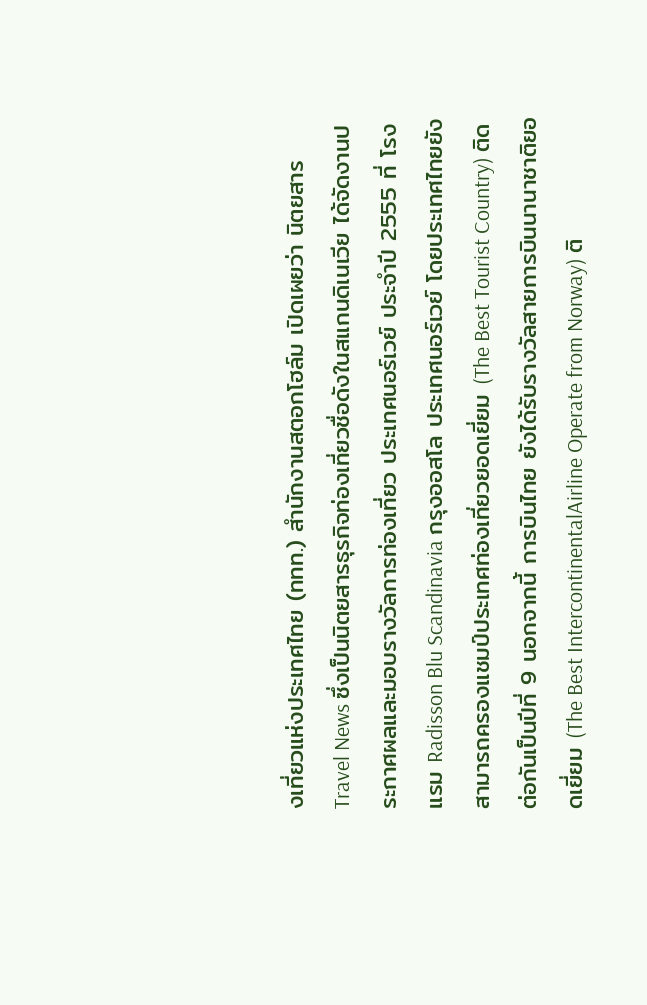งเที่ยวแห่งประเทศไทย (ททท.) สำนักงานสตอกโฮล์ม เปิดเผยว่า นิตยสาร Travel News ซึ่งเป็นนิตยสารธุรกิจท่องเที่ยวชื่อดังในสแกนดิเนเวีย ได้จัดงานประกาศผลและมอบรางวัลการท่องเที่ยว ประเทศนอร์เวย์ ประจำปี 2555 ที่ โรงแรม Radisson Blu Scandinavia กรุงออสโล ประเทศนอร์เวย์ โดยประเทศไทยยังสามารถครองแชมป์ประเทศท่องเที่ยวยอดเยี่ยม (The Best Tourist Country) ติดต่อกันเป็นปีที่ 9 นอกจากนี้ การบินไทย ยังได้รับรางวัลสายการบินนานาชาติยอดเยี่ยม (The Best IntercontinentalAirline Operate from Norway) ติ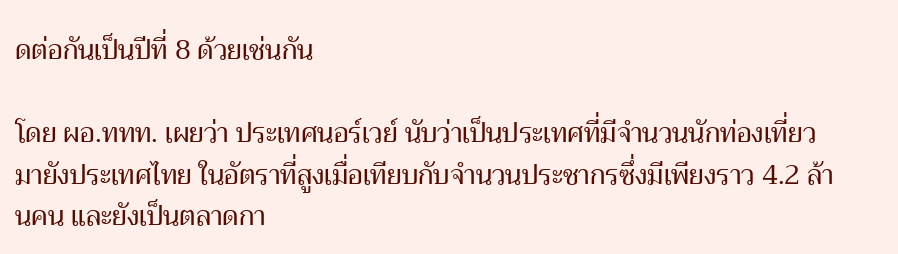ดต่อกันเป็นปีที่ 8 ด้วยเช่นกัน

โดย ผอ.ททท. เผยว่า ประเทศนอร์เวย์ นับว่าเป็นประเทศที่มีจำนวนนักท่องเที่ยวมายังประเทศไทย ในอัตราที่สูงเมื่อเทียบกับจำนวนประชากรซึ่งมีเพียงราว 4.2 ล้านคน และยังเป็นตลาดกา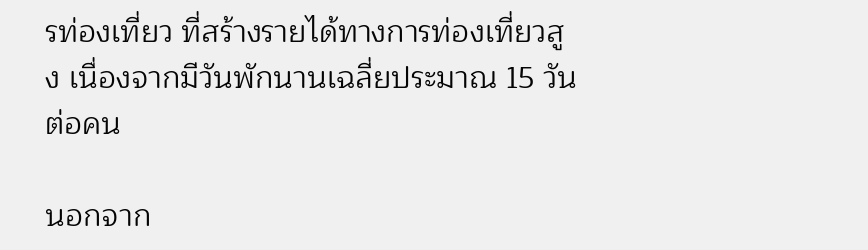รท่องเที่ยว ที่สร้างรายได้ทางการท่องเที่ยวสูง เนื่องจากมีวันพักนานเฉลี่ยประมาณ 15 วันต่อคน

นอกจาก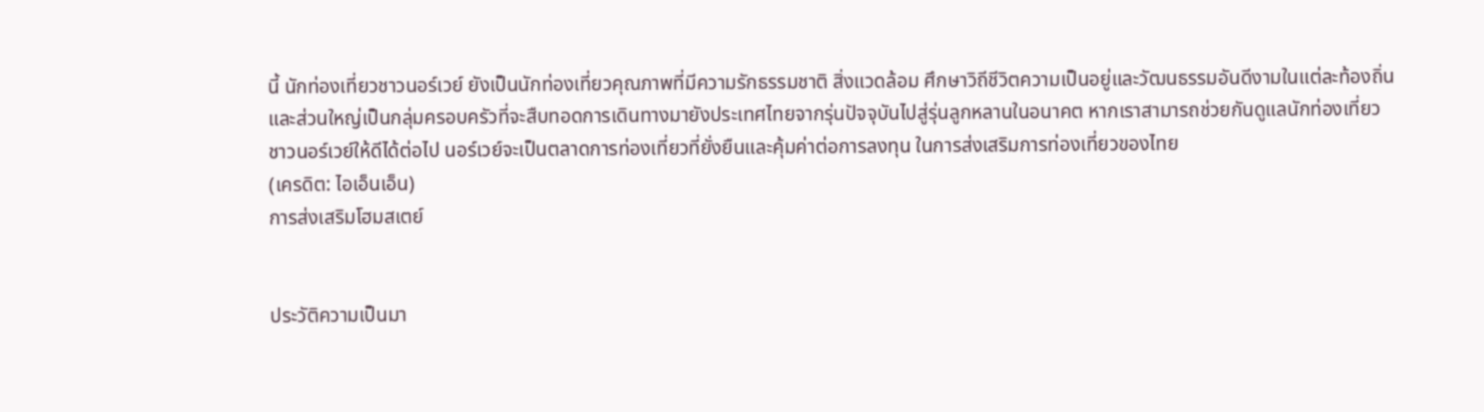นี้ นักท่องเที่ยวชาวนอร์เวย์ ยังเป็นนักท่องเที่ยวคุณภาพที่มีความรักธรรมชาติ สิ่งแวดล้อม ศึกษาวิถีชีวิตความเป็นอยู่และวัฒนธรรมอันดีงามในแต่ละท้องถิ่น และส่วนใหญ่เป็นกลุ่มครอบครัวที่จะสืบทอดการเดินทางมายังประเทศไทยจากรุ่นปัจจุบันไปสู่รุ่นลูกหลานในอนาคต หากเราสามารถช่วยกันดูแลนักท่องเที่ยวชาวนอร์เวย์ให้ดีได้ต่อไป นอร์เวย์จะเป็นตลาดการท่องเที่ยวที่ยั่งยืนและคุ้มค่าต่อการลงทุน ในการส่งเสริมการท่องเที่ยวของไทย
(เครดิต: ไอเอ็นเอ็น)
การส่งเสริมโฮมสเตย์


ประวัติความเป็นมา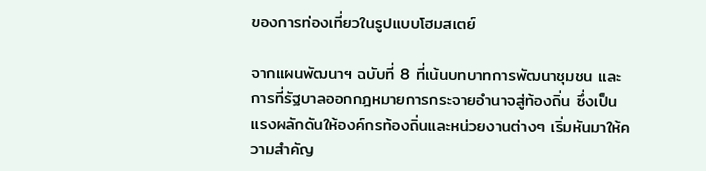ของการท่องเที่ยวในรูปแบบโฮมสเตย์

จากแผนพัฒนาฯ ฉบับที่ 8 ที่เน้นบทบาทการพัฒนาชุมชน และการที่รัฐบาลออกกฎหมายการกระจายอำนาจสู่ท้องถิ่น ซึ่งเป็นแรงผลักดันให้องค์กรท้องถิ่นและหน่วยงานต่างๆ เริ่มหันมาให้ความสำคัญ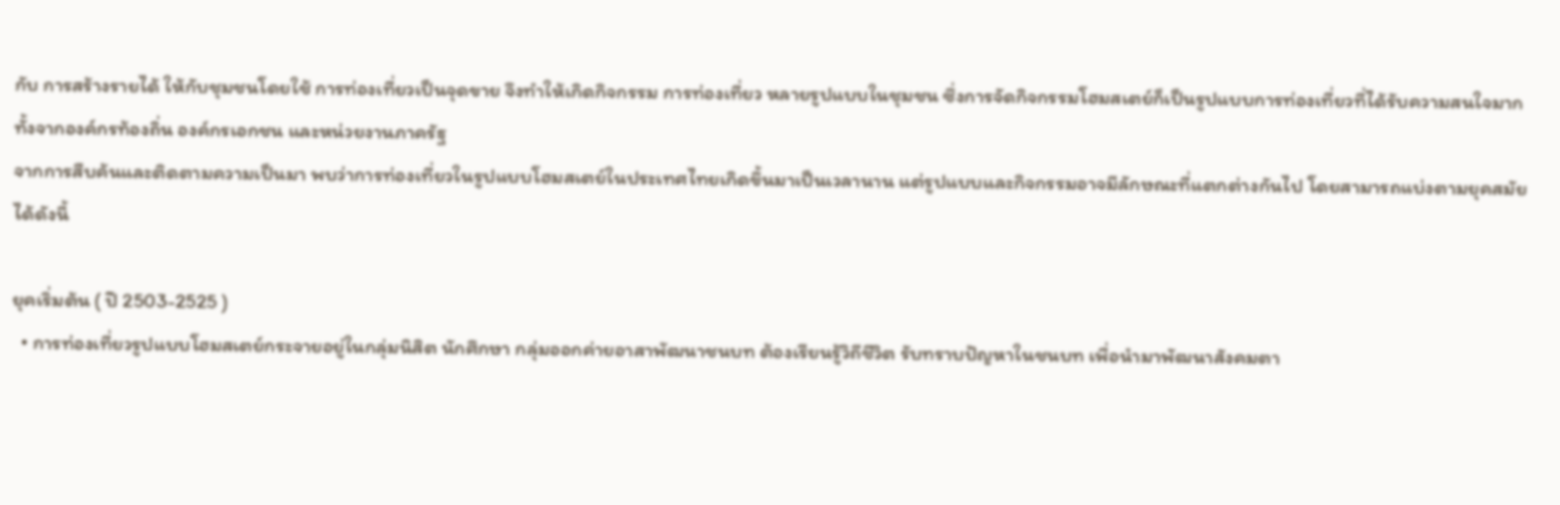กับ การสร้างรายได้ ให้กับชุมชนโดยใช้ การท่องเที่ยวเป็นจุดขาย จึงทำให้เกิดกิจกรรม การท่องเที่ยว หลายรูปแบบในชุมชน ซึ่งการจัดกิจกรรมโฮมสเตย์ก็เป็นรูปแบบการท่องเที่ยวที่ได้รับความสนใจมาก ทั้งจากองค์กรท้องถิ่น องค์กรเอกชน และหน่วยงานภาครัฐ
จากการสืบค้นและติดตามความเป็นมา พบว่าการท่องเที่ยวในรูปแบบโฮมสเตย์ในประเทศไทยเกิดขึ้นมาเป็นเวลานาน แต่รูปแบบและกิจกรรมอาจมีลักษณะที่แตกต่างกันไป โดยสามารถแบ่งตามยุคสมัยได้ดังนี้

ยุคเริ่มต้น ( ปี 2503-2525 )
  • การท่องเที่ยวรูปแบบโฮมสเตย์กระจายอยู่ในกลุ่มนิสิต นักศึกษา กลุ่มออกค่ายอาสาพัฒนาชนบท ต้องเรียนรู้วิถีชีวิต รับทราบปัญหาในชนบท เพื่อนำมาพัฒนาสังคมตา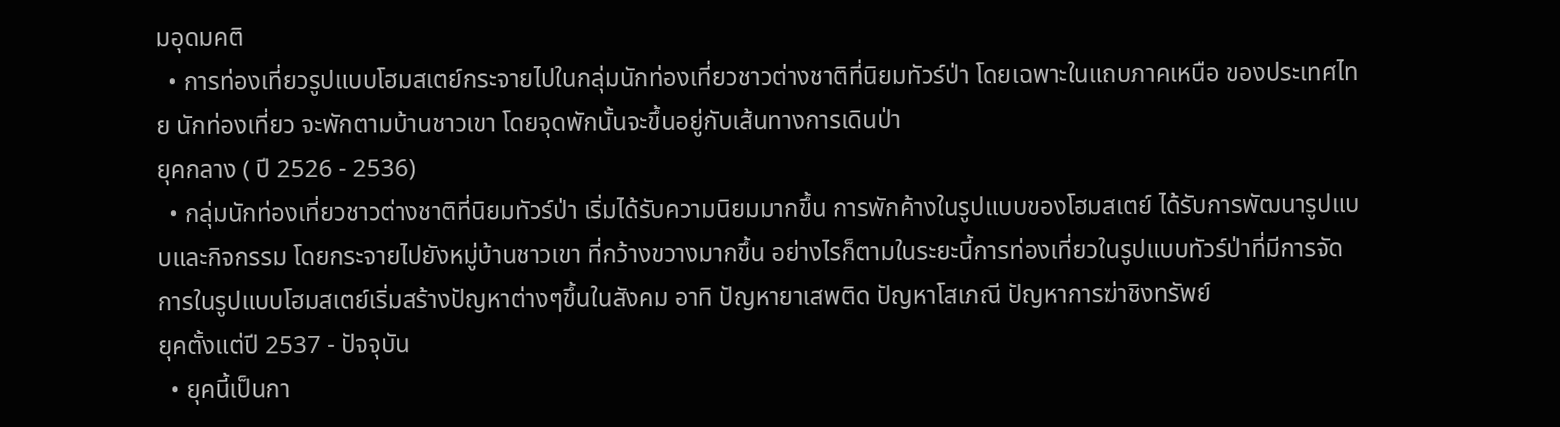มอุดมคติ
  • การท่องเที่ยวรูปแบบโฮมสเตย์กระจายไปในกลุ่มนักท่องเที่ยวชาวต่างชาติที่นิยมทัวร์ป่า โดยเฉพาะในแถบภาคเหนือ ของประเทศไทย นักท่องเที่ยว จะพักตามบ้านชาวเขา โดยจุดพักนั้นจะขึ้นอยู่กับเส้นทางการเดินป่า
ยุคกลาง ( ปี 2526 - 2536)
  • กลุ่มนักท่องเที่ยวชาวต่างชาติที่นิยมทัวร์ป่า เริ่มได้รับความนิยมมากขึ้น การพักค้างในรูปแบบของโฮมสเตย์ ได้รับการพัฒนารูปแบบและกิจกรรม โดยกระจายไปยังหมู่บ้านชาวเขา ที่กว้างขวางมากขึ้น อย่างไรก็ตามในระยะนี้การท่องเที่ยวในรูปแบบทัวร์ป่าที่มีการจัดการในรูปแบบโฮมสเตย์เริ่มสร้างปัญหาต่างๆขึ้นในสังคม อาทิ ปัญหายาเสพติด ปัญหาโสเภณี ปัญหาการฆ่าชิงทรัพย์
ยุคตั้งแต่ปี 2537 - ปัจจุบัน
  • ยุคนี้เป็นกา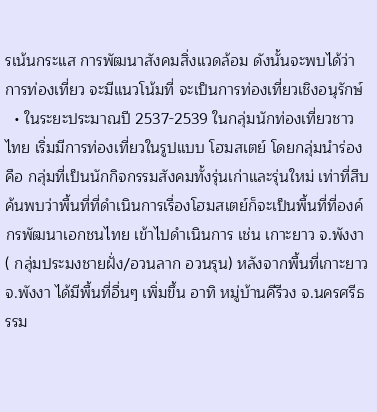รเน้นกระแส การพัฒนาสังคมสิ่งแวดล้อม ดังนั้นจะพบได้ว่า การท่องเที่ยว จะมีแนวโน้มที่ จะเป็นการท่องเที่ยวเชิงอนุรักษ์
  • ในระยะประมาณปี 2537-2539 ในกลุ่มนักท่องเที่ยวชาวไทย เริ่มมีการท่องเที่ยวในรูปแบบ โฮมสเตย์ โดยกลุ่มนำร่องคือ กลุ่มที่เป็นนักกิจกรรมสังคมทั้งรุ่นเก่าและรุ่นใหม่ เท่าที่สืบค้นพบว่าพื้นที่ที่ดำเนินการเรื่องโฮมสเตย์ก็จะเป็นพื้นที่ที่องค์กรพัฒนาเอกชนไทย เข้าไปดำเนินการ เช่น เกาะยาว จ.พังงา ( กลุ่มประมงชายฝั่ง/อวนลาก อวนรุน) หลังจากพื้นที่เกาะยาว จ.พังงา ได้มีพื้นที่อื่นๆ เพิ่มขึ้น อาทิ หมู่บ้านคีรีวง จ.นครศรีธรรม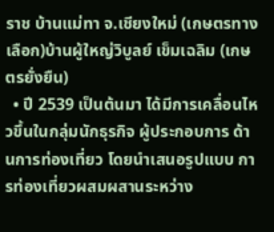ราช บ้านแม่ทา จ.เชียงใหม่ (เกษตรทางเลือก)บ้านผู้ใหญ่วิบูลย์ เข็มเฉลิม (เกษตรยั่งยืน)
  • ปี 2539 เป็นต้นมา ได้มีการเคลื่อนไหวขึ้นในกลุ่มนักธุรกิจ ผู้ประกอบการ ด้านการท่องเที่ยว โดยนำเสนอรูปแบบ การท่องเที่ยวผสมผสานระหว่าง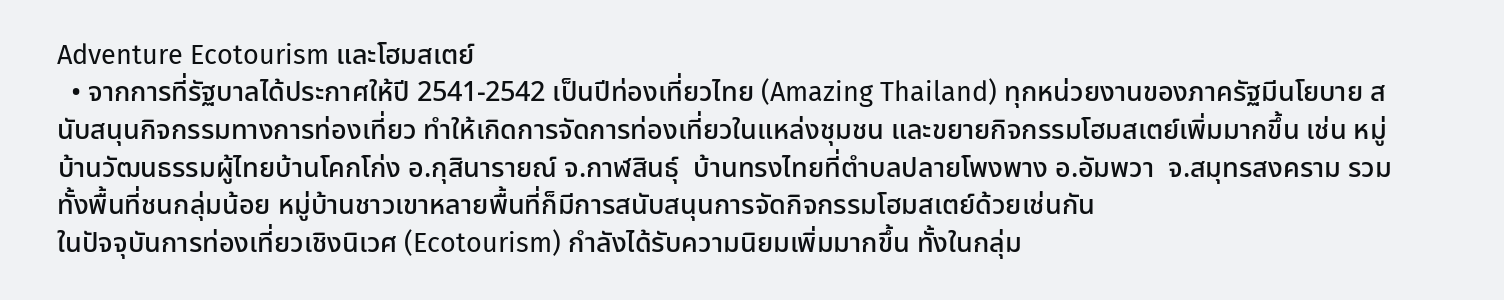Adventure Ecotourism และโฮมสเตย์
  • จากการที่รัฐบาลได้ประกาศให้ปี 2541-2542 เป็นปีท่องเที่ยวไทย (Amazing Thailand) ทุกหน่วยงานของภาครัฐมีนโยบาย สนับสนุนกิจกรรมทางการท่องเที่ยว ทำให้เกิดการจัดการท่องเที่ยวในแหล่งชุมชน และขยายกิจกรรมโฮมสเตย์เพิ่มมากขึ้น เช่น หมู่บ้านวัฒนธรรมผู้ไทยบ้านโคกโก่ง อ.กุสินารายณ์ จ.กาฬสินธุ์  บ้านทรงไทยที่ตำบลปลายโพงพาง อ.อัมพวา  จ.สมุทรสงคราม รวมทั้งพื้นที่ชนกลุ่มน้อย หมู่บ้านชาวเขาหลายพื้นที่ก็มีการสนับสนุนการจัดกิจกรรมโฮมสเตย์ด้วยเช่นกัน
ในปัจจุบันการท่องเที่ยวเชิงนิเวศ (Ecotourism) กำลังได้รับความนิยมเพิ่มมากขึ้น ทั้งในกลุ่ม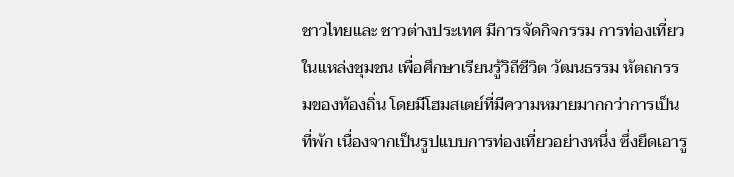ชาวไทยและ ชาวต่างประเทศ มีการจัดกิจกรรม การท่องเที่ยวในแหล่งชุมชน เพื่อศึกษาเรียนรู้วิถีชีวิต วัฒนธรรม หัตถกรรมของท้องถิ่น โดยมีโฮมสเตย์ที่มีความหมายมากกว่าการเป็นที่พัก เนื่องจากเป็นรูปแบบการท่องเที่ยวอย่างหนึ่ง ซึ่งยึดเอารู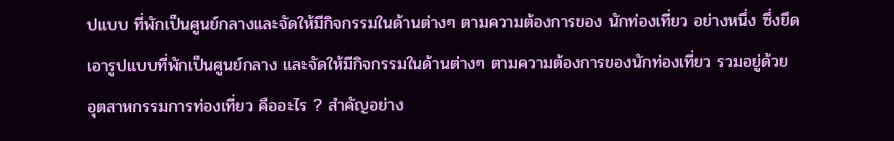ปแบบ ที่พักเป็นศูนย์กลางและจัดให้มีกิจกรรมในด้านต่างๆ ตามความต้องการของ นักท่องเที่ยว อย่างหนึ่ง ซึ่งยึดเอารูปแบบที่พักเป็นศูนย์กลาง และจัดให้มีกิจกรรมในด้านต่างๆ ตามความต้องการของนักท่องเที่ยว รวมอยู่ด้วย
อุตสาหกรรมการท่องเที่ยว คืออะไร ? สำคัญอย่าง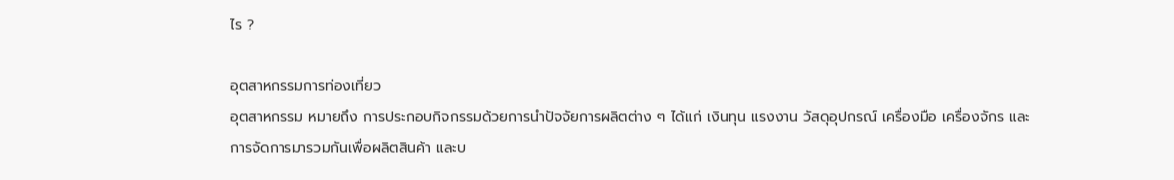ไร ?

อุตสาหกรรมการท่องเที่ยว
อุตสาหกรรม หมายถึง การประกอบกิจกรรมด้วยการนำปัจจัยการผลิตต่าง ๆ ได้แก่ เงินทุน แรงงาน วัสดุอุปกรณ์ เครื่องมือ เครื่องจักร และการจัดการมารวมกันเพื่อผลิตสินค้า และบ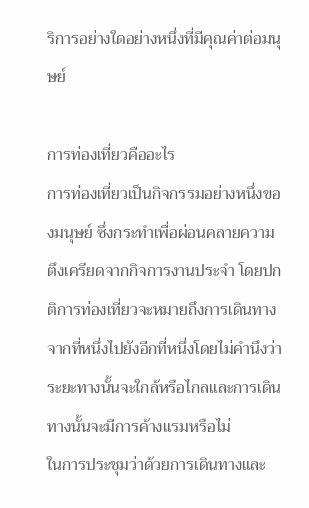ริการอย่างใดอย่างหนึ่งที่มีคุณค่าต่อมนุษย์

การท่องเที่ยวคืออะไร
การท่องเที่ยวเป็นกิจกรรมอย่างหนึ่งของมนุษย์ ซึ่งกระทำเพื่อผ่อนคลายความตึงเครียดจากกิจการงานประจำ โดยปกติการท่องเที่ยวจะหมายถึงการเดินทางจากที่หนึ่งไปยังอีกที่หนึ่งโดยไม่คำนึงว่าระยะทางนั้นจะใกล้หรือไกลและการเดินทางนั้นจะมีการค้างแรมหรือไม่
ในการประชุมว่าด้วยการเดินทางและ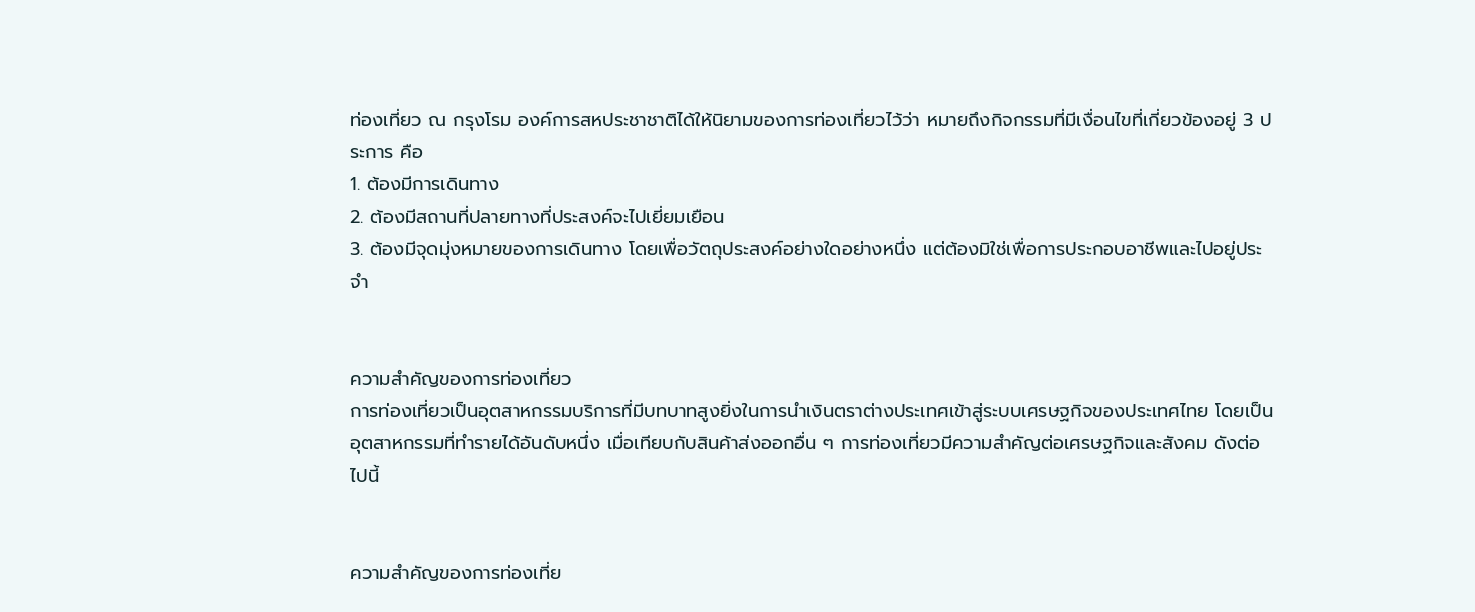ท่องเที่ยว ณ กรุงโรม องค์การสหประชาชาติได้ให้นิยามของการท่องเที่ยวไว้ว่า หมายถึงกิจกรรมที่มีเงื่อนไขที่เกี่ยวข้องอยู่ 3 ประการ คือ
1. ต้องมีการเดินทาง
2. ต้องมีสถานที่ปลายทางที่ประสงค์จะไปเยี่ยมเยือน
3. ต้องมีจุดมุ่งหมายของการเดินทาง โดยเพื่อวัตถุประสงค์อย่างใดอย่างหนึ่ง แต่ต้องมิใช่เพื่อการประกอบอาชีพและไปอยู่ประจำ


ความสำคัญของการท่องเที่ยว
การท่องเที่ยวเป็นอุตสาหกรรมบริการที่มีบทบาทสูงยิ่งในการนำเงินตราต่างประเทศเข้าสู่ระบบเศรษฐกิจของประเทศไทย โดยเป็นอุตสาหกรรมที่ทำรายได้อันดับหนึ่ง เมื่อเทียบกับสินค้าส่งออกอื่น ๆ การท่องเที่ยวมีความสำคัญต่อเศรษฐกิจและสังคม ดังต่อไปนี้


ความสำคัญของการท่องเที่ย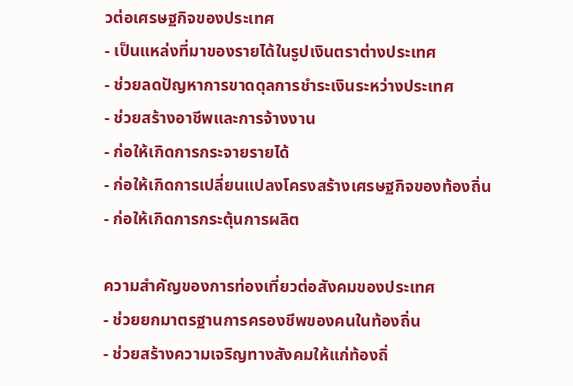วต่อเศรษฐกิจของประเทศ
- เป็นแหล่งที่มาของรายได้ในรูปเงินตราต่างประเทศ
- ช่วยลดปัญหาการขาดดุลการชำระเงินระหว่างประเทศ
- ช่วยสร้างอาชีพและการจ้างงาน
- ก่อให้เกิดการกระจายรายได้
- ก่อให้เกิดการเปลี่ยนแปลงโครงสร้างเศรษฐกิจของท้องถิ่น
- ก่อให้เกิดการกระตุ้นการผลิต

ความสำคัญของการท่องเที่ยวต่อสังคมของประเทศ
- ช่วยยกมาตรฐานการครองชีพของคนในท้องถิ่น
- ช่วยสร้างความเจริญทางสังคมให้แก่ท้องถิ่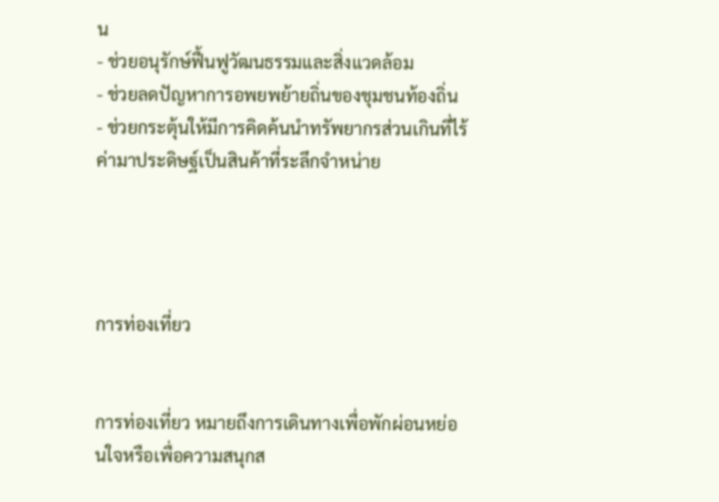น
- ช่วยอนุรักษ์ฟื้นฟูวัฒนธรรมและสิ่งแวดล้อม
- ช่วยลดปัญหาการอพยพย้ายถิ่นของชุมชนท้องถิ่น
- ช่วยกระตุ้นให้มีการคิดค้นนำทรัพยากรส่วนเกินที่ไร้ค่ามาประดิษฐ์เป็นสินค้าที่ระลึกจำหน่าย




การท่องเที่ยว


การท่องเที่ยว หมายถึงการเดินทางเพื่อพักผ่อนหย่อนใจหรือเพื่อความสนุกส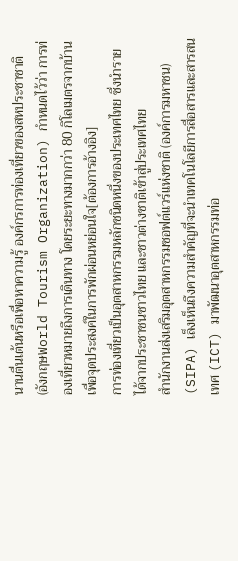นานตื่นเต้นหรือเพื่อหาความรู้ องค์กรการท่องเที่ยวของสหประชาชาติ (อังกฤษWorld Tourism Organization) กำหนดไว้ว่า การท่องเที่ยวหมายถึงการเดินทาง โดยระยะทางมากกว่า 80 กิโลเมตรจากบ้าน เพื่อจุดประสงค์ในการพักผ่อนหย่อนใจ[ต้องการอ้างอิง]
การท่องเที่ยวเป็นอุตสาหกรรมหลักชนิดหนึ่งของประเทศไทย ซึ่งนำรายได้จากประชาชนชาวไทย และชาวต่างชาติเข้าสู่ประเทศไทย
สำนักงานส่งเสริมอุตสาหกรรมซอฟต์แวร์แห่งชาติ (องค์การมหาชน) (SIPA) เล็งเห็นถึงความสำคัญที่จะนำเทคโนโลยีการสื่อสารและสารสนเทศ (ICT) มาพัฒนาอุตสาหกรรมท่อ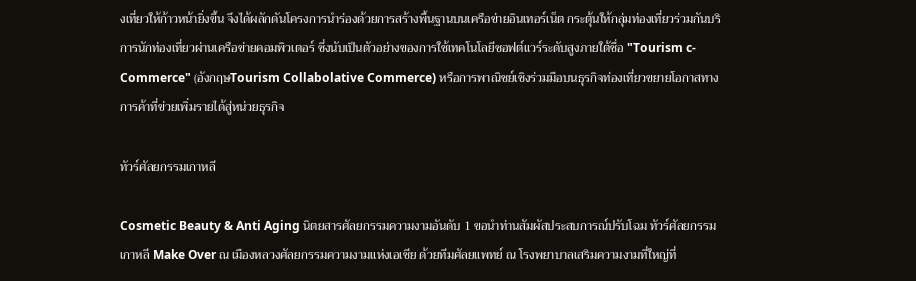งเที่ยวให้ก้าวหน้ายิ่งขึ้น จึงได้ผลักดันโครงการนำร่องด้วยการสร้างพื้นฐานบนเครือข่ายอินเทอร์เน็ต กระตุ้นให้กลุ่มท่องเที่ยวร่วมกันบริการนักท่องเที่ยวผ่านเครือข่ายคอมพิวเตอร์ ซึ่งนับเป็นตัวอย่างของการใช้เทคโนโลยีซอฟต์แวร์ระดับสูงภายใต้ชื่อ "Tourism c-Commerce" (อังกฤษTourism Collabolative Commerce) หรือการพาณิชย์เชิงร่วมมือบนธุรกิจท่องเที่ยวขยายโอกาสทางการค้าที่ข่วยเพิ่มรายได้สู่หน่วยธุรกิจ

ทัวร์ศัลยกรรมเกาหลี

Cosmetic Beauty & Anti Aging นิตยสารศัลยกรรมความงามอันดับ 1 ขอนำท่านสัมผัสประสบการณ์ปรับโฉม ทัวร์ศัลยกรรมเกาหลี Make Over ณ เมืองหลวงศัลยกรรมความงามแห่งเอเชีย ด้วยทีมศัลยแพทย์ ณ โรงพยาบาลเสริมความงามที่ใหญ่ที่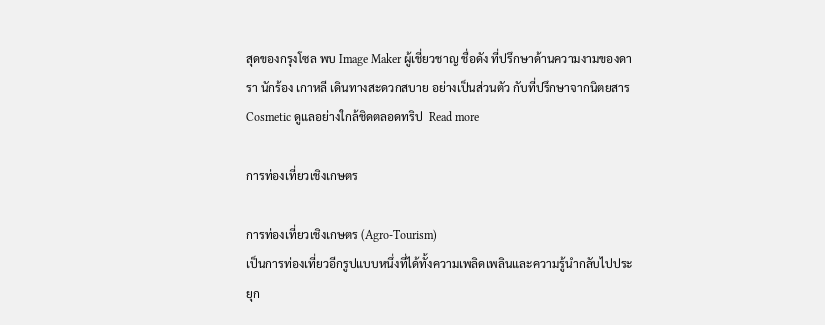สุดของกรุงโซล พบ Image Maker ผู้เชี่ยวชาญ ชื่อดัง ที่ปรึกษาด้านความงามของดารา นักร้อง เกาหลี เดินทางสะดวกสบาย อย่างเป็นส่วนตัว กับที่ปรึกษาจากนิตยสาร Cosmetic ดูแลอย่างใกล้ชิดตลอดทริป  Read more

การท่องเที่ยวเชิงเกษตร

การท่องเที่ยวเชิงเกษตร (Agro-Tourism)
เป็นการท่องเที่ยวอีกรูปแบบหนึ่งที่ได้ทั้งความเพลิดเพลินและความรู้นำกลับไปประยุก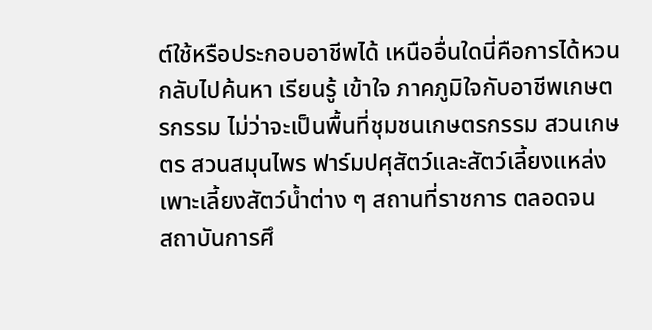ต์ใช้หรือประกอบอาชีพได้ เหนืออื่นใดนี่คือการได้หวนกลับไปค้นหา เรียนรู้ เข้าใจ ภาคภูมิใจกับอาชีพเกษตรกรรม ไม่ว่าจะเป็นพื้นที่ชุมชนเกษตรกรรม สวนเกษตร สวนสมุนไพร ฟาร์มปศุสัตว์และสัตว์เลี้ยงแหล่งเพาะเลี้ยงสัตว์น้ำต่าง ๆ สถานที่ราชการ ตลอดจน
สถาบันการศึ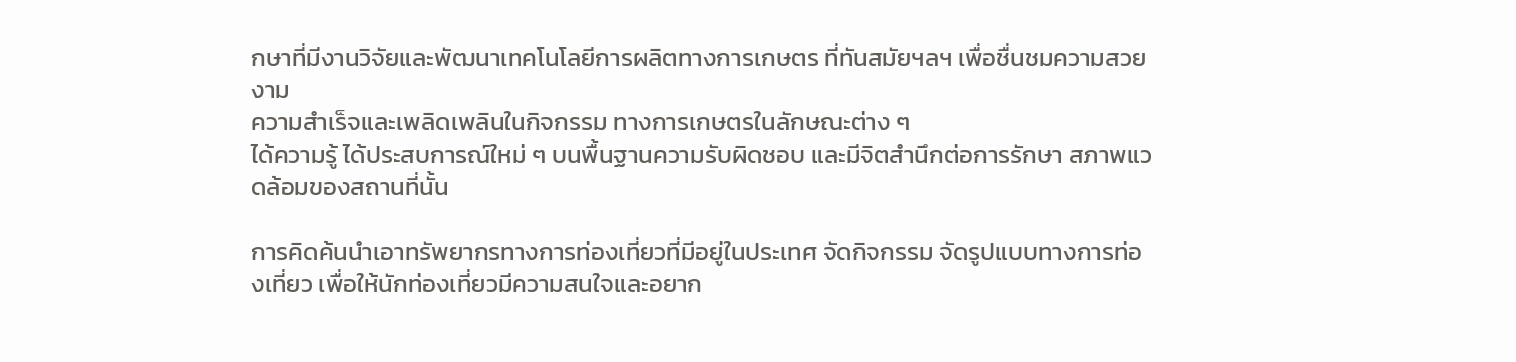กษาที่มีงานวิจัยและพัฒนาเทคโนโลยีการผลิตทางการเกษตร ที่ทันสมัยฯลฯ เพื่อชื่นชมความสวยงาม
ความสำเร็จและเพลิดเพลินในกิจกรรม ทางการเกษตรในลักษณะต่าง ๆ
ได้ความรู้ ได้ประสบการณ์ใหม่ ๆ บนพื้นฐานความรับผิดชอบ และมีจิตสำนึกต่อการรักษา สภาพแวดล้อมของสถานที่นั้น

การคิดค้นนำเอาทรัพยากรทางการท่องเที่ยวที่มีอยู่ในประเทศ จัดกิจกรรม จัดรูปแบบทางการท่องเที่ยว เพื่อให้นักท่องเที่ยวมีความสนใจและอยาก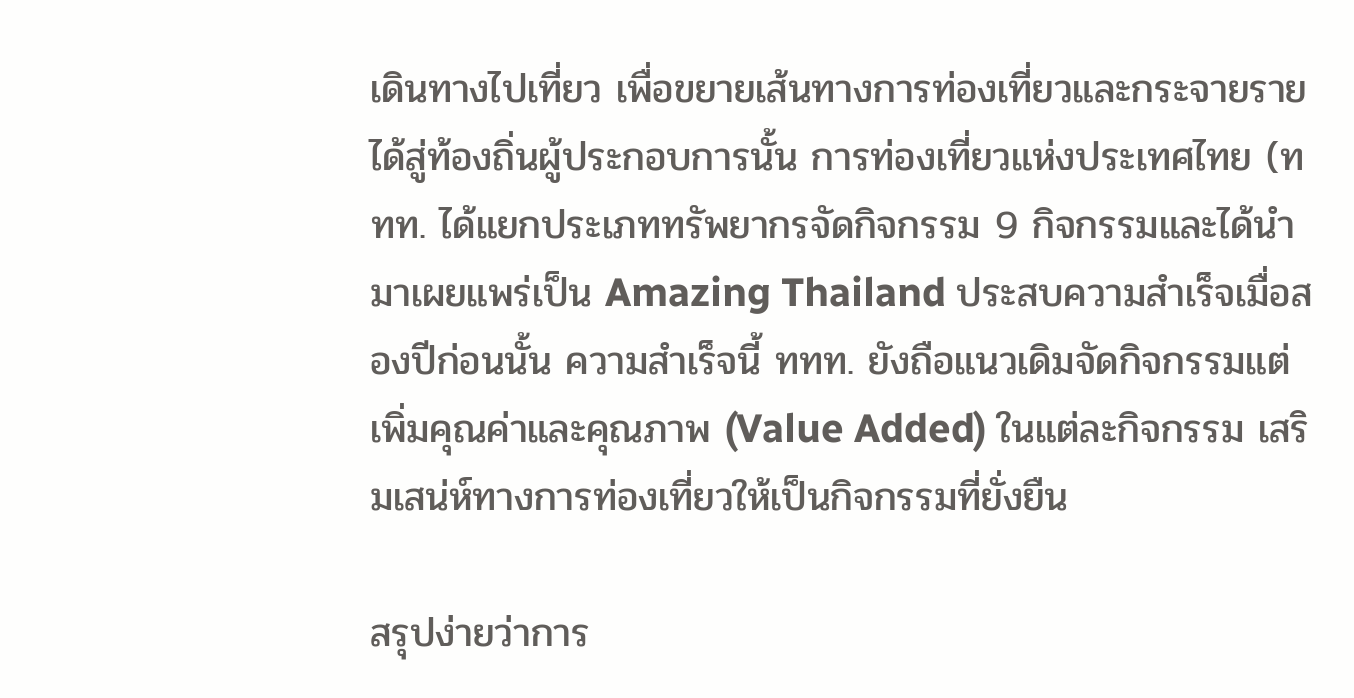เดินทางไปเที่ยว เพื่อขยายเส้นทางการท่องเที่ยวและกระจายรายได้สู่ท้องถิ่นผู้ประกอบการนั้น การท่องเที่ยวแห่งประเทศไทย (ททท. ได้แยกประเภททรัพยากรจัดกิจกรรม 9 กิจกรรมและได้นำมาเผยแพร่เป็น Amazing Thailand ประสบความสำเร็จเมื่อสองปีก่อนนั้น ความสำเร็จนี้ ททท. ยังถือแนวเดิมจัดกิจกรรมแต่เพิ่มคุณค่าและคุณภาพ (Value Added) ในแต่ละกิจกรรม เสริมเสน่ห์ทางการท่องเที่ยวให้เป็นกิจกรรมที่ยั่งยืน

สรุปง่ายว่าการ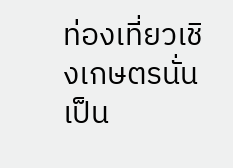ท่องเที่ยวเชิงเกษตรนั่นเป็น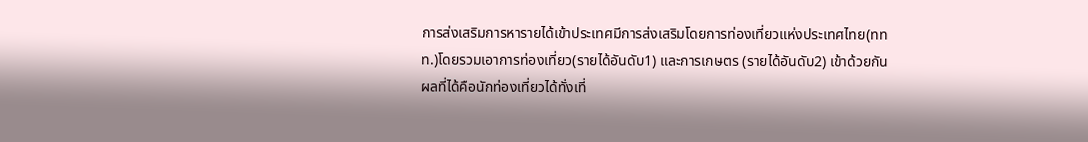การส่งเสริมการหารายได้เข้าประเทศมีการส่งเสริมโดยการท่องเที่ยวแห่งประเทศไทย(ททท.)โดยรวมเอาการท่องเที่ยว(รายได้อันดับ1) และการเกษตร (รายได้อันดับ2) เข้าด้วยกัน ผลที่ได้คือนักท่องเที่ยวได้ทั่งเที่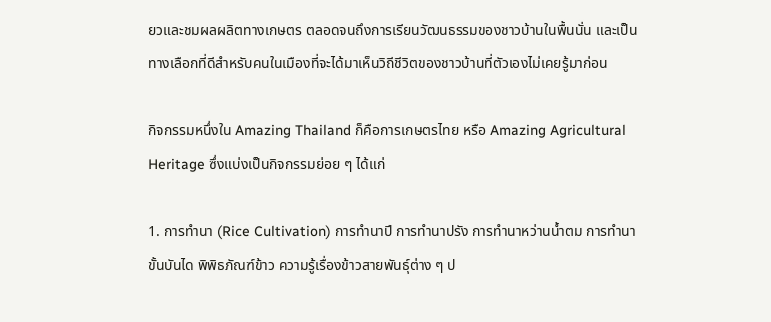ยวและชมผลผลิตทางเกษตร ตลอดจนถึงการเรียนวัฒนธรรมของชาวบ้านในพื้นนั่น และเป็นทางเลือกที่ดีสำหรับคนในเมืองที่จะได้มาเห็นวิถีชีวิตของชาวบ้านที่ตัวเองไม่เคยรู้มาก่อน

กิจกรรมหนึ่งใน Amazing Thailand ก็คือการเกษตรไทย หรือ Amazing Agricultural Heritage ซึ่งแบ่งเป็นกิจกรรมย่อย ๆ ได้แก่

1. การทำนา (Rice Cultivation) การทำนาปี การทำนาปรัง การทำนาหว่านน้ำตม การทำนาขั้นบันได พิพิธภัณฑ์ข้าว ความรู้เรื่องข้าวสายพันธุ์ต่าง ๆ ป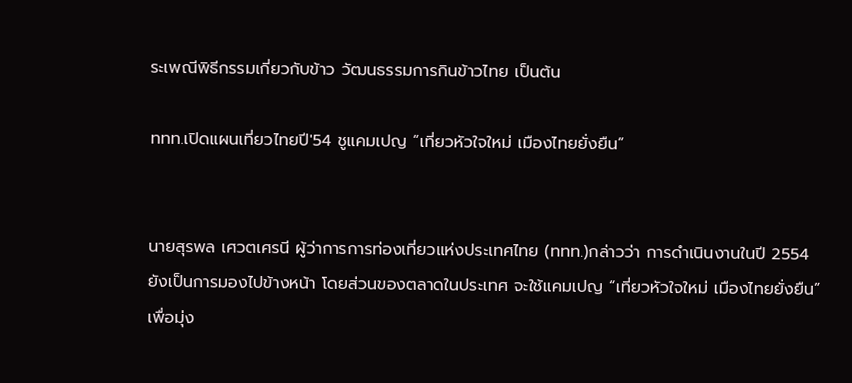ระเพณีพิธีกรรมเกี่ยวกับข้าว วัฒนธรรมการกินข้าวไทย เป็นต้น

ททท.เปิดแผนเที่ยวไทยปี′54 ชูแคมเปญ “เที่ยวหัวใจใหม่ เมืองไทยยั่งยืน”


นายสุรพล เศวตเศรนี ผู้ว่าการการท่องเที่ยวแห่งประเทศไทย (ททท.)กล่าวว่า การดำเนินงานในปี 2554 ยังเป็นการมองไปข้างหน้า โดยส่วนของตลาดในประเทศ จะใช้แคมเปญ “เที่ยวหัวใจใหม่ เมืองไทยยั่งยืน” เพื่อมุ่ง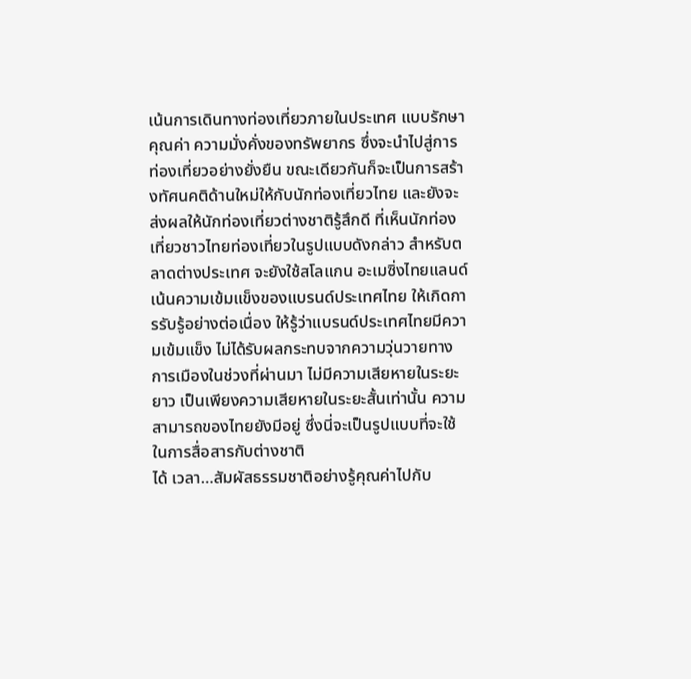เน้นการเดินทางท่องเที่ยวภายในประเทศ แบบรักษาคุณค่า ความมั่งคั่งของทรัพยากร ซึ่งจะนำไปสู่การท่องเที่ยวอย่างยั่งยืน ขณะเดียวกันก็จะเป็นการสร้างทัศนคติด้านใหม่ให้กับนักท่องเที่ยวไทย และยังจะส่งผลให้นักท่องเที่ยวต่างชาติรู้สึกดี ที่เห็นนักท่องเที่ยวชาวไทยท่องเที่ยวในรูปแบบดังกล่าว สำหรับตลาดต่างประเทศ จะยังใช้สโลแกน อะเมซิ่งไทยแลนด์ เน้นความเข้มแข็งของแบรนด์ประเทศไทย ให้เกิดการรับรู้อย่างต่อเนื่อง ให้รู้ว่าแบรนด์ประเทศไทยมีความเข้มแข็ง ไม่ได้รับผลกระทบจากความวุ่นวายทางการเมืองในช่วงที่ผ่านมา ไม่มีความเสียหายในระยะยาว เป็นเพียงความเสียหายในระยะสั้นเท่านั้น ความสามารถของไทยยังมีอยู่ ซึ่งนี่จะเป็นรูปแบบที่จะใช้ในการสื่อสารกับต่างชาติ
ได้ เวลา…สัมผัสธรรมชาติอย่างรู้คุณค่าไปกับ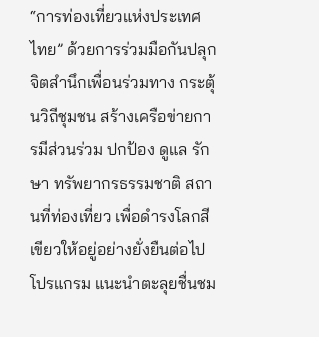“การท่องเที่ยวแห่งประเทศไทย” ด้วยการร่วมมือกันปลุกจิตสำนึกเพื่อนร่วมทาง กระตุ้นวิถีชุมชน สร้างเครือข่ายการมีส่วนร่วม ปกป้อง ดูแล รักษา ทรัพยากรธรรมชาติ สถานที่ท่องเที่ยว เพื่อดำรงโลกสีเขียวให้อยู่อย่างยั่งยืนต่อไป
โปรแกรม แนะนำตะลุยชื่นชม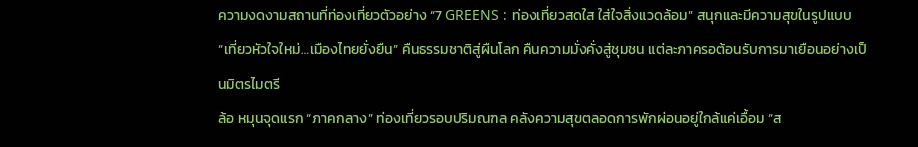ความงดงามสถานที่ท่องเที่ยวตัวอย่าง “7 GREENS : ท่องเที่ยวสดใส ใส่ใจสิ่งแวดล้อม” สนุกและมีความสุขในรูปแบบ “เที่ยวหัวใจใหม่…เมืองไทยยั่งยืน” คืนธรรมชาติสู่ผืนโลก คืนความมั่งคั่งสู่ชุมชน แต่ละภาครอต้อนรับการมาเยือนอย่างเป็นมิตรไมตรี
ล้อ หมุนจุดแรก “ภาคกลาง” ท่องเที่ยวรอบปริมณฑล คลังความสุขตลอดการพักผ่อนอยู่ใกล้แค่เอื้อม “ส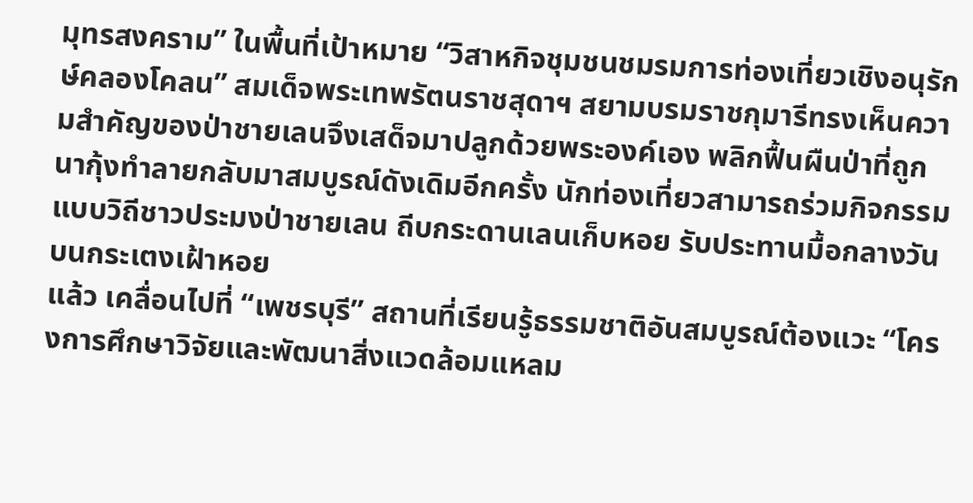มุทรสงคราม” ในพื้นที่เป้าหมาย “วิสาหกิจชุมชนชมรมการท่องเที่ยวเชิงอนุรักษ์คลองโคลน” สมเด็จพระเทพรัตนราชสุดาฯ สยามบรมราชกุมารีทรงเห็นความสำคัญของป่าชายเลนจึงเสด็จมาปลูกด้วยพระองค์เอง พลิกฟื้นผืนป่าที่ถูกนากุ้งทำลายกลับมาสมบูรณ์ดังเดิมอีกครั้ง นักท่องเที่ยวสามารถร่วมกิจกรรมแบบวิถีชาวประมงป่าชายเลน ถีบกระดานเลนเก็บหอย รับประทานมื้อกลางวันบนกระเตงเฝ้าหอย
แล้ว เคลื่อนไปที่ “เพชรบุรี” สถานที่เรียนรู้ธรรมชาติอันสมบูรณ์ต้องแวะ “โครงการศึกษาวิจัยและพัฒนาสิ่งแวดล้อมแหลม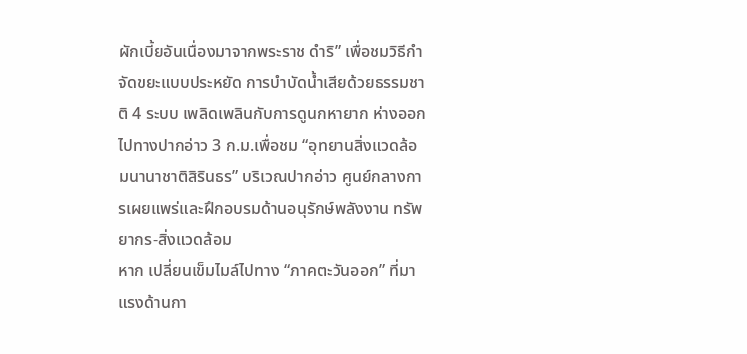ผักเบี้ยอันเนื่องมาจากพระราช ดำริ” เพื่อชมวิธีกำจัดขยะแบบประหยัด การบำบัดน้ำเสียด้วยธรรมชาติ 4 ระบบ เพลิดเพลินกับการดูนกหายาก ห่างออกไปทางปากอ่าว 3 ก.ม.เพื่อชม “อุทยานสิ่งแวดล้อมนานาชาติสิรินธร” บริเวณปากอ่าว ศูนย์กลางการเผยแพร่และฝึกอบรมด้านอนุรักษ์พลังงาน ทรัพยากร-สิ่งแวดล้อม
หาก เปลี่ยนเข็มไมล์ไปทาง “ภาคตะวันออก” ที่มาแรงด้านกา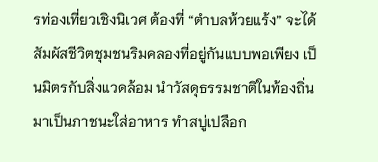รท่องเที่ยวเชิงนิเวศ ต้องที่ “ตำบลห้วยแร้ง” จะได้สัมผัสชีวิตชุมชนริมคลองที่อยู่กันแบบพอเพียง เป็นมิตรกับสิ่งแวดล้อม นำวัสดุธรรมชาติในท้องถิ่นมาเป็นภาชนะใส่อาหาร ทำสบู่เปลือก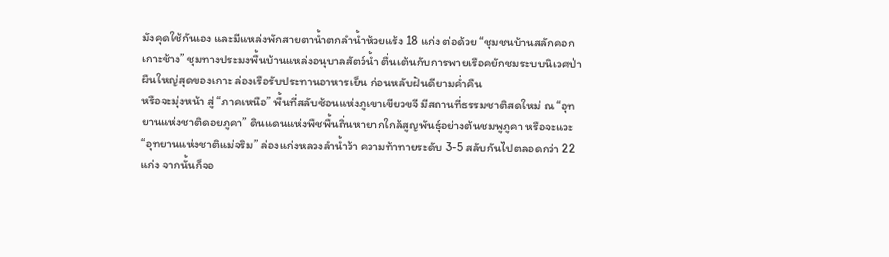มังคุดใช้กันเอง และมีแหล่งพักสายตาน้ำตกลำน้ำห้วยแร้ง 18 แก่ง ต่อด้วย “ชุมชนบ้านสลักคอก เกาะช้าง” ชุมทางประมงพื้นบ้านแหล่งอนุบาลสัตว์น้ำ ตื่นเต้นกับการพายเรือคยักชมระบบนิเวศป่าผืนใหญ่สุดของเกาะ ล่องเรือรับประทานอาหารเย็น ก่อนหลับฝันดียามค่ำคืน
หรือจะมุ่งหน้า สู่ “ภาคเหนือ” พื้นที่สลับซ้อนแห่งภูเขาเขียวขจี มีสถานที่ธรรมชาติสดใหม่ ณ “อุทยานแห่งชาติดอยภูคา” ดินแดนแห่งพืชพื้นถิ่นหายากใกล้สูญพันธุ์อย่างต้นชมพูภูคา หรือจะแวะ “อุทยานแห่งชาติแม่จริม” ล่องแก่งหลวงลำน้ำว้า ความท้าทายระดับ 3-5 สลับกันไปตลอดกว่า 22 แก่ง จากนั้นก็จอ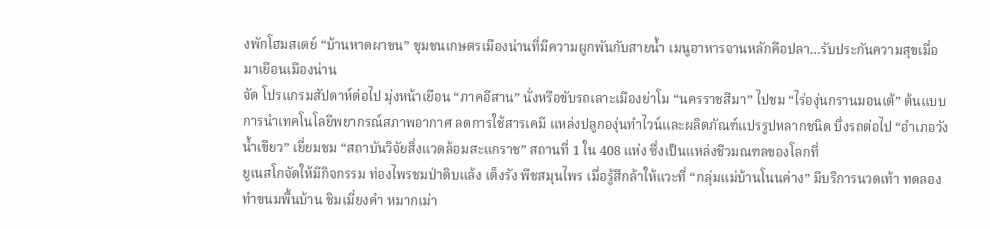งพักโฮมสเตย์ “บ้านหาดผาขน” ชุมชนเกษตรเมืองน่านที่มีความผูกพันกับสายน้ำ เมนูอาหารจานหลักคือปลา…รับประกันความสุขเมื่อมาเยือนเมืองน่าน
จัด โปรแกรมสัปดาห์ต่อไป มุ่งหน้าเยือน “ภาคอีสาน” นั่งหรือขับรถเลาะเมืองย่าโม “นครราชสีมา” ไปชม “ไร่องุ่นกรานมอนเต้” ต้นแบบการนำเทคโนโลยีพยากรณ์สภาพอากาศ ลดการใช้สารเคมี แหล่งปลูกองุ่นทำไวน์และผลิตภัณฑ์แปรรูปหลากชนิด บึ่งรถต่อไป “อำเภอวังน้ำเขียว” เยี่ยมชม “สถาบันวิจัยสิ่งแวดล้อมสะแกราช” สถานที่ 1 ใน 408 แห่ง ซึ่งเป็นแหล่งชีวมณฑลของโลกที่
ยูเนสโกจัดให้มีกิจกรรม ท่องไพรชมป่าดิบแล้ง เต็งรัง พืชสมุนไพร เมื่อรู้สึกล้าให้แวะที่ “กลุ่มแม่บ้านโนนค่าง” มีบริการนวดเท้า ทดลองทำขนมพื้นบ้าน ชิมเมี่ยงคำ หมากเม่า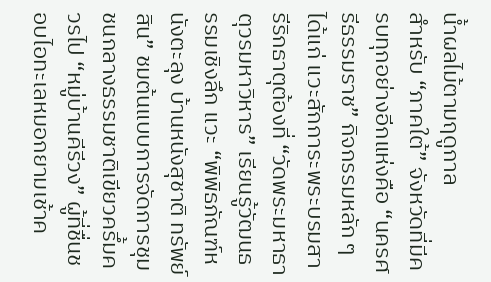น้ำผลไม้ตามฤดูกาล
สำหรับ “ภาคใต้” จังหวัดที่มีครบทุกอย่างอีกแห่งคือ “นครศรีธรรมราช” กิจกรรมหลัก ๆ ได้แก่ แวะสักการะพระบรมสารีริกธาตุต้องที่ “วัดพระมหาธาตุวรมหาวิหาร” เรียนรู้วัฒนธรรมเชิงลึก แวะ “พิพิธภัณฑ์หนังตะลุง บ้านหนังสุชาติ ทรัพย์สิน” ชมต้นแบบการจัดการชุมชนกลางธรรมชาติเขียวครึ้มควรไป “หมู่บ้านคีรีวง” ผู้ที่ชื่นชอบไอทะเลหมอกยามเช้าค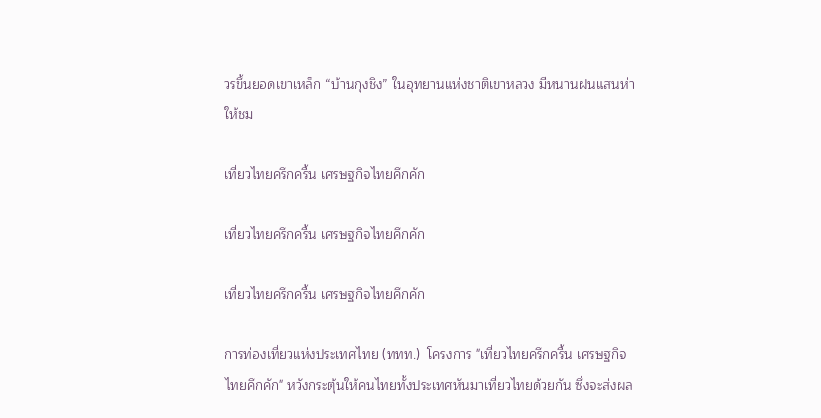วรขึ้นยอดเขาเหล็ก “บ้านกุงชิง” ในอุทยานแห่งชาติเขาหลวง มีหนานฝนแสนห่าให้ชม

เที่ยวไทยครึกครื้น เศรษฐกิจไทยคึกคัก

เที่ยวไทยครึกครื้น เศรษฐกิจไทยคึกคัก

เที่ยวไทยครึกครื้น เศรษฐกิจไทยคึกคัก

การท่องเที่ยวแห่งประเทศไทย (ททท.)  โครงการ "เที่ยวไทยครึกครื้น เศรษฐกิจไทยคึกคัก" หวังกระตุ้นให้คนไทยทั้งประเทศหันมาเที่ยวไทยด้วยกัน ซึ่งจะส่งผล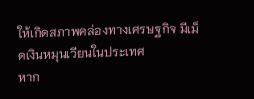ให้เกิดสภาพคล่องทางเศรษฐกิจ มีเม็ดเงินหมุนเวียนในประเทศ
หาก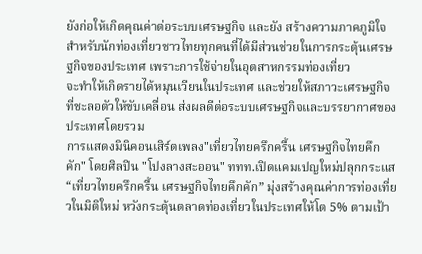ยังก่อให้เกิดคุณค่าต่อระบบเศรษฐกิจ และยัง สร้างความภาคภูมิใจสำหรับนักท่องเที่ยวชาวไทยทุกคนที่ได้มีส่วนช่วยในการกระตุ้นเศรษฐกิจของประเทศ เพราะการใช้จ่ายในอุตสาหกรรมท่องเที่ยว
จะทำให้เกิดรายได้หมุนเวียนในประเทศ และช่วยให้สภาวะเศรษฐกิจที่ชะลอตัวให้ขับเคลื่อน ส่งผลดีต่อระบบเศรษฐกิจและบรรยากาศของประเทศโดยรวม
การแสดงมินิคอนเสิร์ตเพลง"เที่ยวไทยครึกครื้น เศรษฐกิจไทยคึกคัก" โดยศิลปิน "โปงลางสะออน" ททท.เปิดแคมเปญใหม่ปลุกกระแส “เที่ยวไทยครึกครื้น เศรษฐกิจไทยคึกคัก” มุ่งสร้างคุณค่าการท่องเที่ยวในมิติใหม่ หวังกระตุ้นตลาดท่องเที่ยวในประเทศให้โต 5% ตามเป้า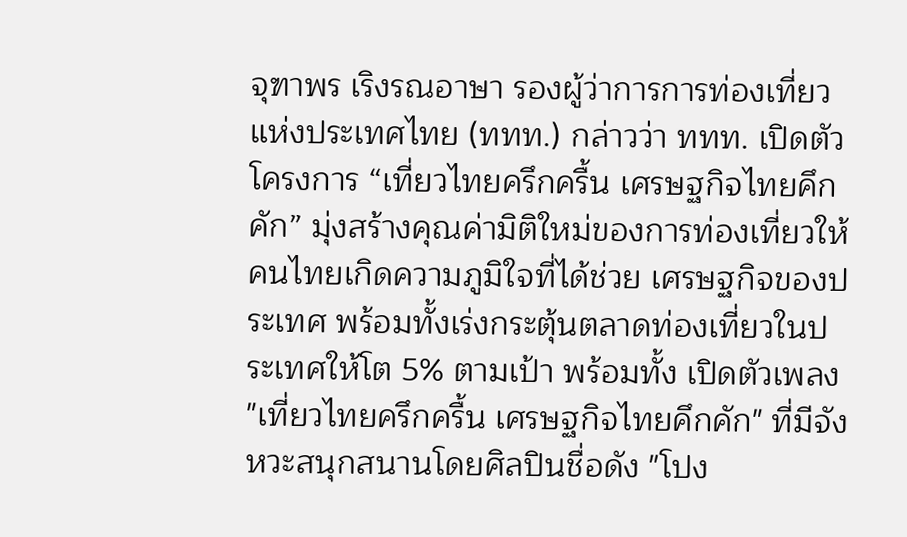จุฑาพร เริงรณอาษา รองผู้ว่าการการท่องเที่ยวแห่งประเทศไทย (ททท.) กล่าวว่า ททท. เปิดตัวโครงการ “เที่ยวไทยครึกครื้น เศรษฐกิจไทยคึกคัก” มุ่งสร้างคุณค่ามิติใหม่ของการท่องเที่ยวให้คนไทยเกิดความภูมิใจที่ได้ช่วย เศรษฐกิจของประเทศ พร้อมทั้งเร่งกระตุ้นตลาดท่องเที่ยวในประเทศให้โต 5% ตามเป้า พร้อมทั้ง เปิดตัวเพลง "เที่ยวไทยครึกครื้น เศรษฐกิจไทยคึกคัก" ที่มีจังหวะสนุกสนานโดยศิลปินชื่อดัง "โปง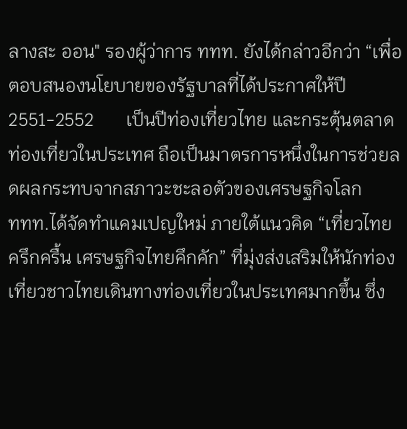ลางสะ ออน" รองผู้ว่าการ ททท. ยังได้กล่าวอีกว่า “เพื่อตอบสนองนโยบายของรัฐบาลที่ได้ประกาศให้ปี             2551-2552       เป็นปีท่องเที่ยวไทย และกระตุ้นตลาดท่องเที่ยวในประเทศ ถือเป็นมาตรการหนึ่งในการช่วยลดผลกระทบจากสภาวะชะลอตัวของเศรษฐกิจโลก
ททท.ได้จัดทำแคมเปญใหม่ ภายใต้แนวคิด “เที่ยวไทยครึกครื้น เศรษฐกิจไทยคึกคัก” ที่มุ่งส่งเสริมให้นักท่องเที่ยวชาวไทยเดินทางท่องเที่ยวในประเทศมากขึ้น ซึ่ง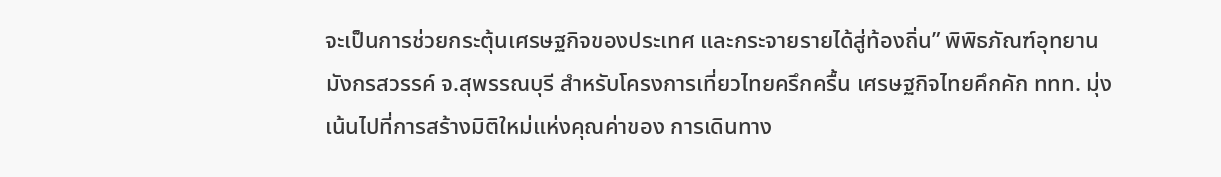จะเป็นการช่วยกระตุ้นเศรษฐกิจของประเทศ และกระจายรายได้สู่ท้องถิ่น” พิพิธภัณฑ์อุทยานมังกรสวรรค์ จ.สุพรรณบุรี สำหรับโครงการเที่ยวไทยครึกครื้น เศรษฐกิจไทยคึกคัก ททท. มุ่งเน้นไปที่การสร้างมิติใหม่แห่งคุณค่าของ การเดินทาง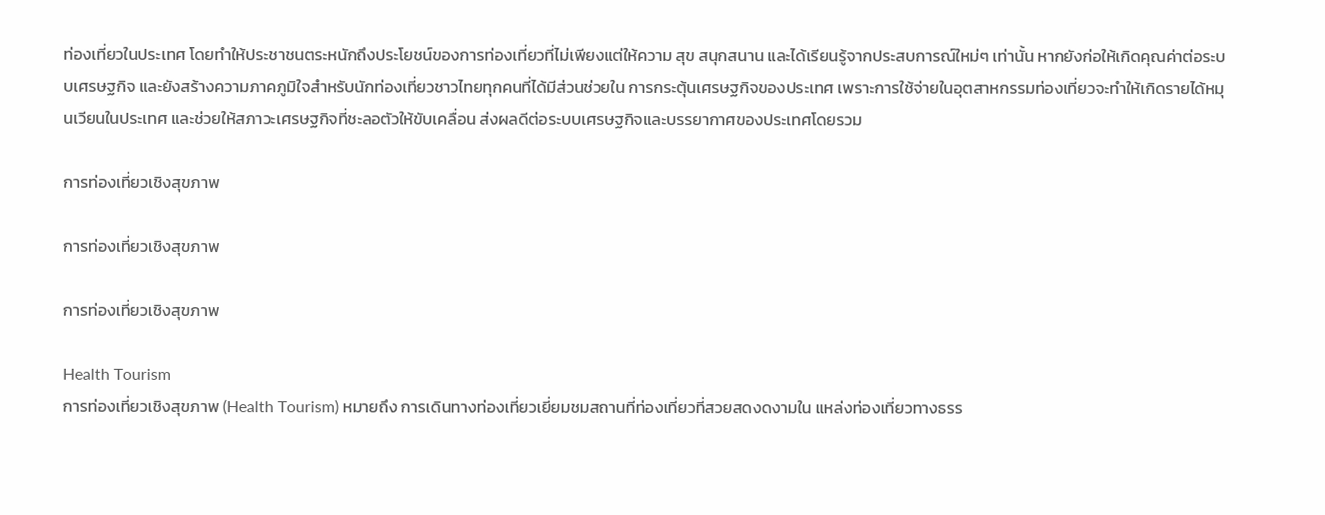ท่องเที่ยวในประเทศ โดยทำให้ประชาชนตระหนักถึงประโยชน์ของการท่องเที่ยวที่ไม่เพียงแต่ให้ความ สุข สนุกสนาน และได้เรียนรู้จากประสบการณ์ใหม่ๆ เท่านั้น หากยังก่อให้เกิดคุณค่าต่อระบบเศรษฐกิจ และยังสร้างความภาคภูมิใจสำหรับนักท่องเที่ยวชาวไทยทุกคนที่ได้มีส่วนช่วยใน การกระตุ้นเศรษฐกิจของประเทศ เพราะการใช้จ่ายในอุตสาหกรรมท่องเที่ยวจะทำให้เกิดรายได้หมุนเวียนในประเทศ และช่วยให้สภาวะเศรษฐกิจที่ชะลอตัวให้ขับเคลื่อน ส่งผลดีต่อระบบเศรษฐกิจและบรรยากาศของประเทศโดยรวม

การท่องเที่ยวเชิงสุขภาพ

การท่องเที่ยวเชิงสุขภาพ

การท่องเที่ยวเชิงสุขภาพ

Health Tourism
การท่องเที่ยวเชิงสุขภาพ (Health Tourism) หมายถึง การเดินทางท่องเที่ยวเยี่ยมชมสถานที่ท่องเที่ยวที่สวยสดงดงามใน แหล่งท่องเที่ยวทางธรร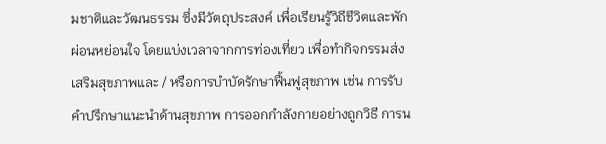มชาติและวัฒนธรรม ซึ่งมีวัตถุประสงค์ เพื่อเรียนรู้วิถีชีวิตและพักผ่อนหย่อนใจ โดยแบ่งเวลาจากการท่องเที่ยว เพื่อทำกิจกรรมส่งเสริมสุขภาพและ / หรือการบำบัดรักษาฟื้นฟูสุขภาพ เช่น การรับคำปรึกษาแนะนำด้านสุขภาพ การออกกำลังกายอย่างถูกวิธี การน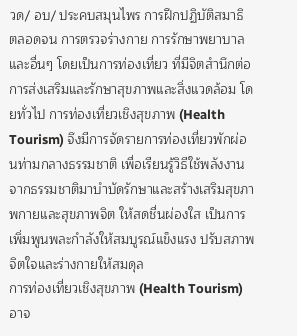วด/ อบ/ ประคบสมุนไพร การฝึกปฏิบัติสมาธิ ตลอดจน การตรวจร่างกาย การรักษาพยาบาล และอื่นๆ โดยเป็นการท่องเที่ยว ที่มีจิตสำนึกต่อการส่งเสริมและรักษาสุขภาพและสิ่งแวดล้อม โดยทั่วไป การท่องเที่ยวเชิงสุขภาพ (Health Tourism) จึงมีการจัดรายการท่องเที่ยวพักผ่อนท่ามกลางธรรมชาติ เพื่อเรียนรู้วิธีใช้พลังงาน จากธรรมชาติมาบำบัดรักษาและสร้างเสริมสุขภาพกายและสุขภาพจิต ให้สดชื่นผ่องใส เป็นการเพิ่มพูนพละกำลังให้สมบูรณ์แข็งแรง ปรับสภาพจิตใจและร่างกายให้สมดุล
การท่องเที่ยวเชิงสุขภาพ (Health Tourism) อาจ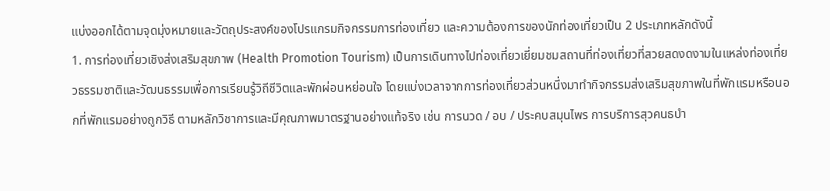แบ่งออกได้ตามจุดมุ่งหมายและวัตถุประสงค์ของโปรแกรมกิจกรรมการท่องเที่ยว และความต้องการของนักท่องเที่ยวเป็น 2 ประเภทหลักดังนี้
1. การท่องเที่ยวเชิงส่งเสริมสุขภาพ (Health Promotion Tourism) เป็นการเดินทางไปท่องเที่ยวเยี่ยมชมสถานที่ท่องเที่ยวที่สวยสดงดงามในแหล่งท่องเที่ยวธรรมชาติและวัฒนธรรมเพื่อการเรียนรู้วิถีชีวิตและพักผ่อนหย่อนใจ โดยแบ่งเวลาจากการท่องเที่ยวส่วนหนึ่งมาทำกิจกรรมส่งเสริมสุขภาพในที่พักแรมหรือนอกที่พักแรมอย่างถูกวิธี ตามหลักวิชาการและมีคุณภาพมาตรฐานอย่างแท้จริง เช่น การนวด / อบ / ประคบสมุนไพร การบริการสุวคนธบำ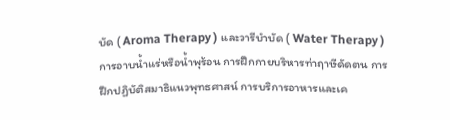บัด ( Aroma Therapy ) และวารีบำบัด ( Water Therapy )
การอาบน้ำแร่หรือน้ำพุร้อน การฝึกกายบริหารท่าฤาษีดัดตน การฝึกปฏิบัติสมาธิแนวพุทธศาสน์ การบริการอาหารและเค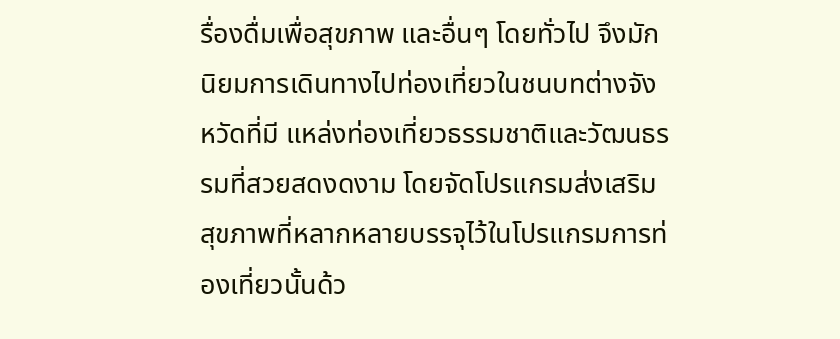รื่องดื่มเพื่อสุขภาพ และอื่นๆ โดยทั่วไป จึงมักนิยมการเดินทางไปท่องเที่ยวในชนบทต่างจังหวัดที่มี แหล่งท่องเที่ยวธรรมชาติและวัฒนธรรมที่สวยสดงดงาม โดยจัดโปรแกรมส่งเสริมสุขภาพที่หลากหลายบรรจุไว้ในโปรแกรมการท่องเที่ยวนั้นด้ว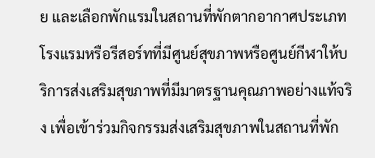ย และเลือกพักแรมในสถานที่พักตากอากาศประเภทโรงแรมหรือรีสอร์ทที่มีศูนย์สุขภาพหรือศูนย์กีฬาให้บริการส่งเสริมสุขภาพที่มีมาตรฐานคุณภาพอย่างแท้จริง เพื่อเข้าร่วมกิจกรรมส่งเสริมสุขภาพในสถานที่พัก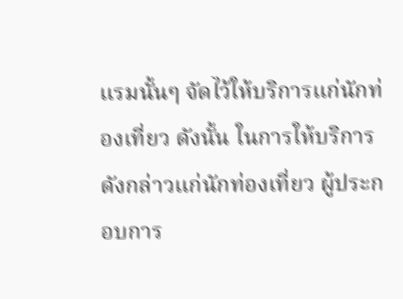แรมนั้นๆ จัดไว้ให้บริการแก่นักท่องเที่ยว ดังนั้น ในการให้บริการดังกล่าวแก่นักท่องเที่ยว ผู้ประกอบการ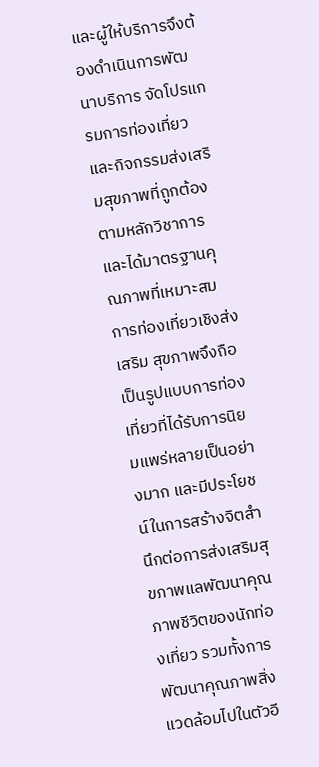และผู้ให้บริการจึงต้องดำเนินการพัฒนาบริการ จัดโปรแกรมการท่องเที่ยว และกิจกรรมส่งเสริมสุขภาพที่ถูกต้องตามหลักวิชาการและได้มาตรฐานคุณภาพที่เหมาะสม การท่องเที่ยวเชิงส่งเสริม สุขภาพจึงถือเป็นรูปแบบการท่องเที่ยวที่ได้รับการนิยมแพร่หลายเป็นอย่างมาก และมีประโยชน์ในการสร้างจิตสำนึกต่อการส่งเสริมสุขภาพแลพัฒนาคุณภาพชีวิตของนักท่องเที่ยว รวมทั้งการพัฒนาคุณภาพสิ่งแวดล้อมไปในตัวอี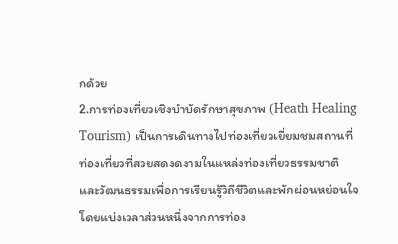กด้วย
2.การท่องเที่ยวเชิงบำบัดรักษาสุขภาพ (Heath Healing Tourism) เป็นการเดินทางไปท่องเที่ยวเยี่ยมชมสถานที่ท่องเที่ยวที่สวยสดงดงามในแหล่งท่องเที่ยวธรรมชาติและวัฒนธรรมเพื่อการเรียนรู้วิถีชีวิตและพักผ่อนหย่อนใจ โดยแบ่งเวลาส่วนหนึ่งจากการท่อง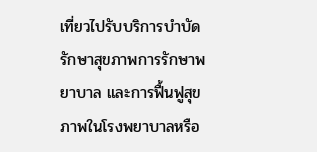เที่ยวไปรับบริการบำบัดรักษาสุขภาพการรักษาพยาบาล และการฟื้นฟูสุขภาพในโรงพยาบาลหรือ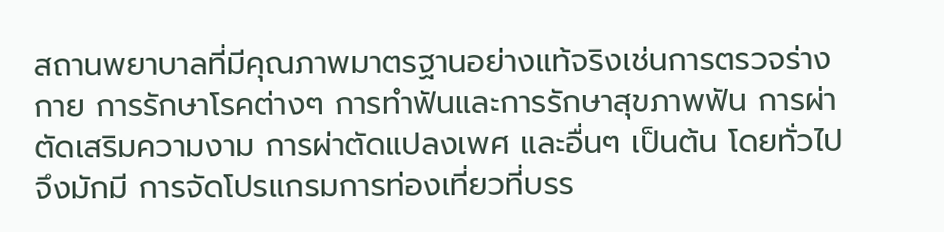สถานพยาบาลที่มีคุณภาพมาตรฐานอย่างแท้จริงเช่นการตรวจร่างกาย การรักษาโรคต่างๆ การทำฟันและการรักษาสุขภาพฟัน การผ่าตัดเสริมความงาม การผ่าตัดแปลงเพศ และอื่นๆ เป็นต้น โดยทั่วไปจึงมักมี การจัดโปรแกรมการท่องเที่ยวที่บรร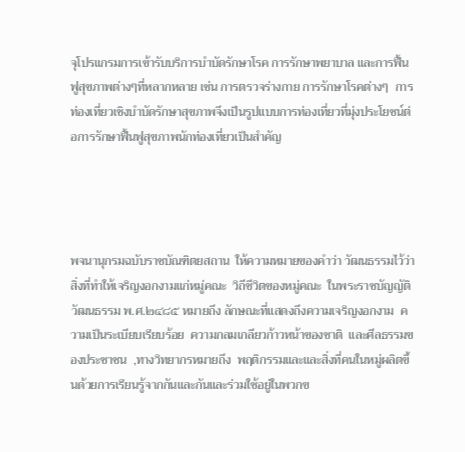จุโปรแกรมการเข้ารับบริการบำบัดรักษาโรค การรักษาพยาบาล และการฟื้นฟูสุขภาพต่างๆที่หลากหลาย เช่น การตรวจร่างกาย การรักษาโรคต่างๆ  การท่องเที่ยวเชิงบำบัดรักษาสุขภาพจึงเป็นรูปแบบการท่องเที่ยวที่มุ่งประโยชน์ต่อการรักษาฟื้นฟูสุขภาพนักท่องเที่ยวเป็นสำคัญ




พจนานุกรมฉบับราชบัณฑิตยสถาน  ให้ความหมายของคำว่า วัฒนธรรมไว้ว่า  สิ่งที่ทำให้เจริญงอกงามแก่หมู่คณะ  วิถีชีวิตของหมู่คณะ  ในพระราชบัญญัติวัฒนธรรม พ.ศ.๒๔๘๕ หมายถึง ลักษณะที่แสดงถึงความเจริญงอกงาม  ความเป็นระเบียบเรียบร้อย  ความกลมเกลียวก้าวหน้าของชาติ  และศีลธรรมของประชาชน  ,ทางวิทยากรหมายถึง  พฤติกรรมและและสิ่งที่คนในหมู่ผลิตขึ้นด้วยการเรียนรู้จากกันและกันและร่วมใช้อยู่ในพวกข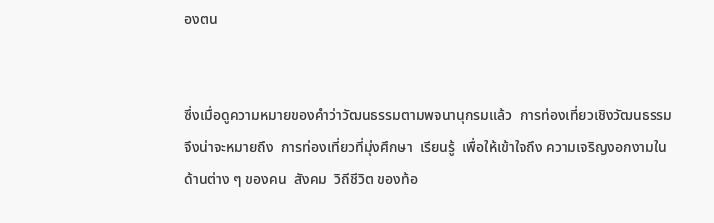องตน


ซึ่งเมื่อดูความหมายของคำว่าวัฒนธรรมตามพจนานุกรมแล้ว  การท่องเที่ยวเชิงวัฒนธรรม จึงน่าจะหมายถึง  การท่องเที่ยวที่มุ่งศึกษา  เรียนรู้  เพื่อให้เข้าใจถึง ความเจริญงอกงามในด้านต่าง ๆ ของคน  สังคม  วิถีชีวิต ของท้อ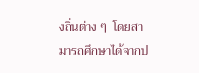งถิ่นต่าง ๆ  โดยสามารถศึกษาได้จากป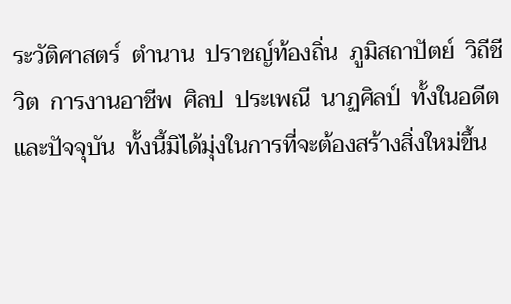ระวัติศาสตร์  ตำนาน  ปราชญ์ท้องถิ่น  ภูมิสถาปัตย์  วิถีชีวิต  การงานอาชีพ  ศิลป  ประเพณี  นาฏศิลป์  ทั้งในอดีตและปัจจุบัน  ทั้งนี้มิได้มุ่งในการที่จะต้องสร้างสิ่งใหม่ขึ้น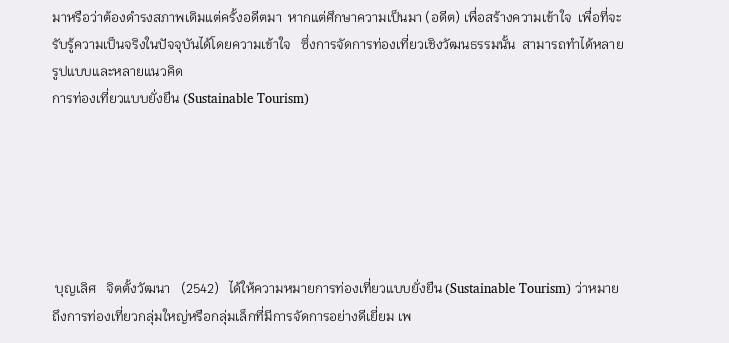มาหรือว่าต้องดำรงสภาพเดิมแต่ครั้งอดีตมา  หากแต่ศึกษาความเป็นมา (อดีต) เพื่อสร้างความเข้าใจ  เพื่อที่จะรับรู้ความเป็นจริงในปัจจุบันได้โดยความเข้าใจ   ซึ่งการจัดการท่องเที่ยวเชิงวัฒนธรรมนั้น  สามารถทำได้หลายรูปแบบและหลายแนวคิด
การท่องเที่ยวแบบยั่งยืน (Sustainable Tourism)






 บุญเลิศ   จิตตั้งวัฒนา   (2542)   ได้ให้ความหมายการท่องเที่ยวแบบยั่งยืน (Sustainable Tourism) ว่าหมายถึงการท่องเที่ยวกลุ่มใหญ่หรือกลุ่มเล็กที่มีการจัดการอย่างดีเยี่ยม เพ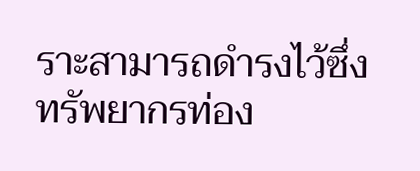ราะสามารถดำรงไว้ซึ่งทรัพยากรท่อง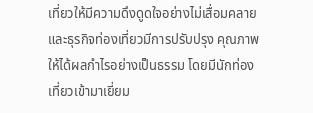เที่ยวให้มีความดึงดูดใจอย่างไม่เสื่อมคลาย และธุรกิจท่องเที่ยวมีการปรับปรุง คุณภาพให้ได้ผลกำไรอย่างเป็นธรรม โดยมีนักท่องเที่ยวเข้ามาเยี่ยม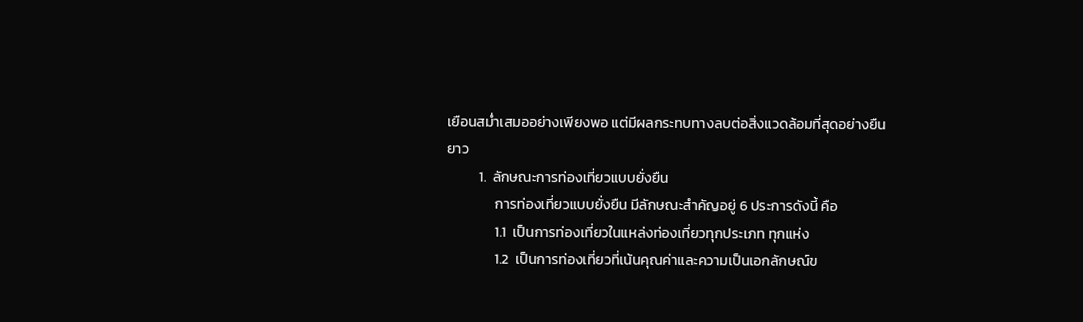เยือนสม่ำเสมออย่างเพียงพอ แต่มีผลกระทบทางลบต่อสิ่งแวดล้อมที่สุดอย่างยืนยาว
          1.  ลักษณะการท่องเที่ยวแบบยั่งยืน
               การท่องเที่ยวแบบยั่งยืน มีลักษณะสำคัญอยู่ 6 ประการดังนี้ คือ
               1.1  เป็นการท่องเที่ยวในแหล่งท่องเที่ยวทุกประเภท ทุกแห่ง
               1.2  เป็นการท่องเที่ยวที่เน้นคุณค่าและความเป็นเอกลักษณ์ข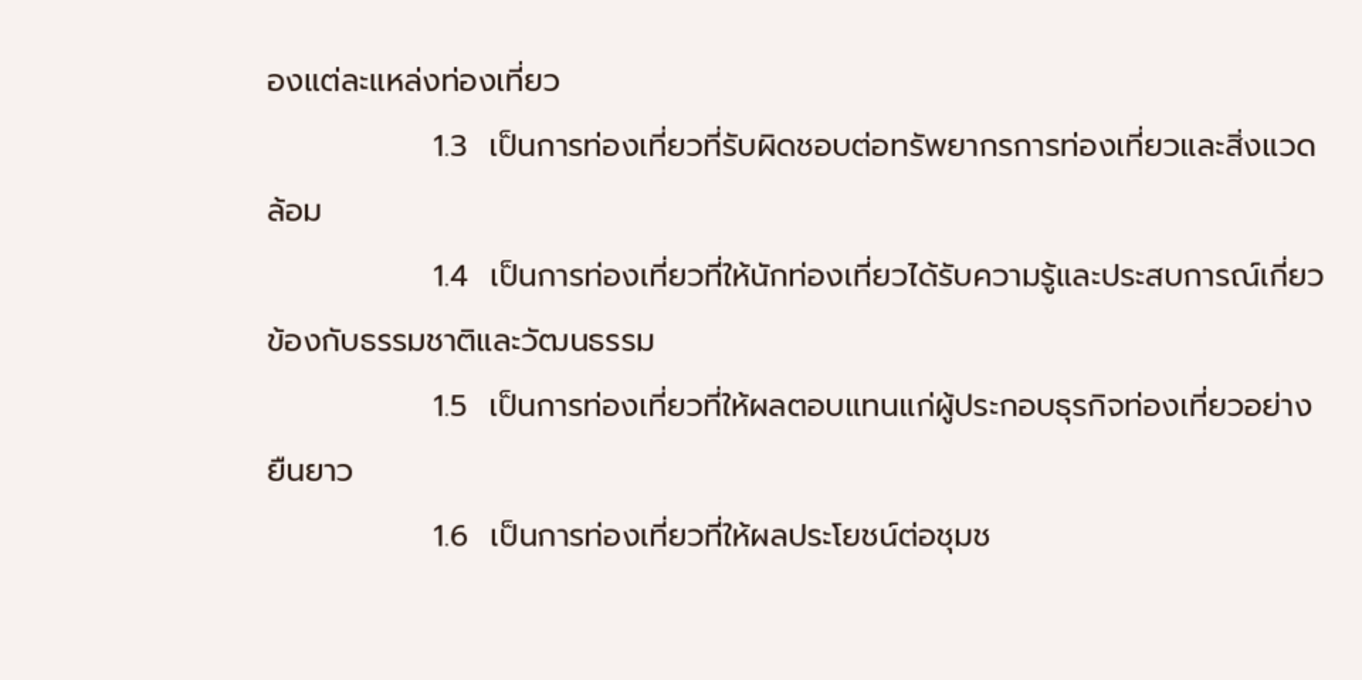องแต่ละแหล่งท่องเที่ยว
               1.3  เป็นการท่องเที่ยวที่รับผิดชอบต่อทรัพยากรการท่องเที่ยวและสิ่งแวดล้อม
               1.4  เป็นการท่องเที่ยวที่ให้นักท่องเที่ยวได้รับความรู้และประสบการณ์เกี่ยวข้องกับธรรมชาติและวัฒนธรรม
               1.5  เป็นการท่องเที่ยวที่ให้ผลตอบแทนแก่ผู้ประกอบธุรกิจท่องเที่ยวอย่างยืนยาว
               1.6  เป็นการท่องเที่ยวที่ให้ผลประโยชน์ต่อชุมช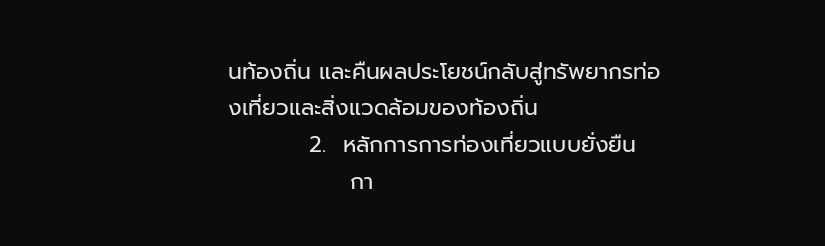นท้องถิ่น และคืนผลประโยชน์กลับสู่ทรัพยากรท่องเที่ยวและสิ่งแวดล้อมของท้องถิ่น
          2.  หลักการการท่องเที่ยวแบบยั่งยืน
               กา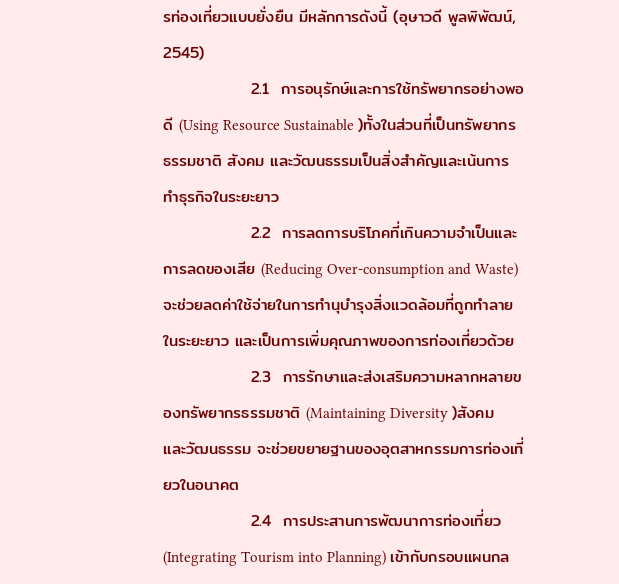รท่องเที่ยวแบบยั่งยืน มีหลักการดังนี้ (อุษาวดี พูลพิพัฒน์, 2545)
               2.1  การอนุรักษ์และการใช้ทรัพยากรอย่างพอดี (Using Resource Sustainable )ทั้งในส่วนที่เป็นทรัพยากรธรรมชาติ สังคม และวัฒนธรรมเป็นสิ่งสำคัญและเน้นการทำธุรกิจในระยะยาว
               2.2  การลดการบริโภคที่เกินความจำเป็นและการลดของเสีย (Reducing Over-consumption and Waste) จะช่วยลดค่าใช้จ่ายในการทำนุบำรุงสิ่งแวดล้อมที่ถูกทำลายในระยะยาว และเป็นการเพิ่มคุณภาพของการท่องเที่ยวด้วย
               2.3  การรักษาและส่งเสริมความหลากหลายของทรัพยากรธรรมชาติ (Maintaining Diversity )สังคม และวัฒนธรรม จะช่วยขยายฐานของอุตสาหกรรมการท่องเที่ยวในอนาคต
               2.4  การประสานการพัฒนาการท่องเที่ยว (Integrating Tourism into Planning) เข้ากับกรอบแผนกล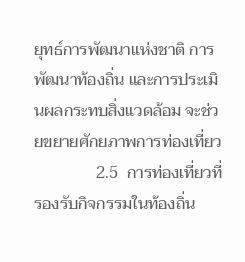ยุทธ์การพัฒนาแห่งชาติ การพัฒนาท้องถิ่น และการประเมินผลกระทบสิ่งแวดล้อม จะช่วยขยายศักยภาพการท่องเที่ยว
               2.5  การท่องเที่ยวที่รองรับกิจกรรมในท้องถิ่น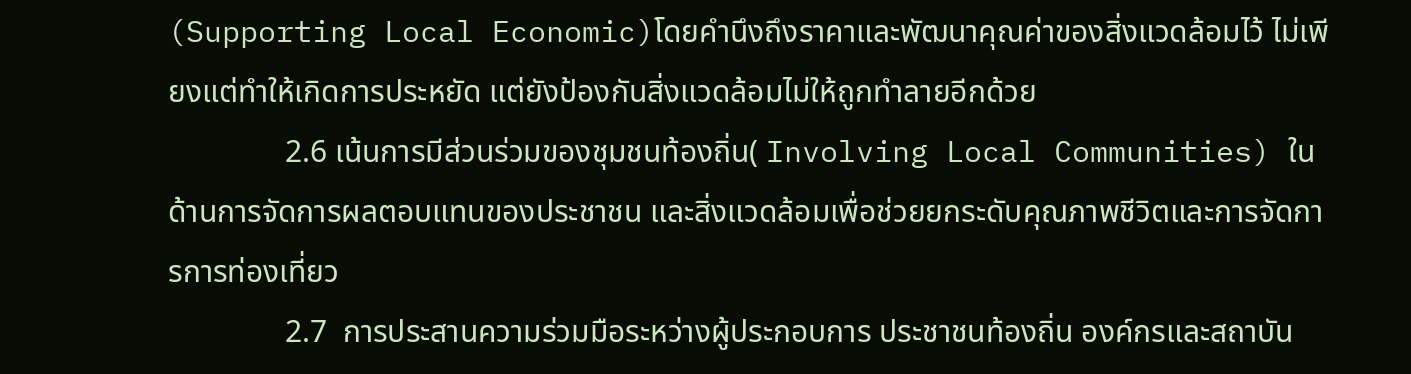(Supporting Local Economic)โดยคำนึงถึงราคาและพัฒนาคุณค่าของสิ่งแวดล้อมไว้ ไม่เพียงแต่ทำให้เกิดการประหยัด แต่ยังป้องกันสิ่งแวดล้อมไม่ให้ถูกทำลายอีกด้วย
               2.6 เน้นการมีส่วนร่วมของชุมชนท้องถิ่น( Involving Local Communities) ในด้านการจัดการผลตอบแทนของประชาชน และสิ่งแวดล้อมเพื่อช่วยยกระดับคุณภาพชีวิตและการจัดการการท่องเที่ยว
               2.7  การประสานความร่วมมือระหว่างผู้ประกอบการ ประชาชนท้องถิ่น องค์กรและสถาบัน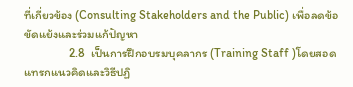ที่เกี่ยวข้อง (Consulting Stakeholders and the Public) เพื่อลดข้อขัดแย้งและร่วมแก้ปัญหา
               2.8  เป็นการฝึกอบรมบุคลากร (Training Staff )โดยสอดแทรกแนวคิดและวิธีปฏิ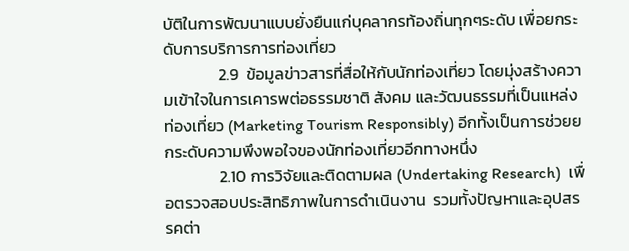บัติในการพัฒนาแบบยั่งยืนแก่บุคลากรท้องถิ่นทุกๆระดับ เพื่อยกระดับการบริการการท่องเที่ยว
               2.9  ข้อมูลข่าวสารที่สื่อให้กับนักท่องเที่ยว โดยมุ่งสร้างความเข้าใจในการเคารพต่อธรรมชาติ สังคม และวัฒนธรรมที่เป็นแหล่งท่องเที่ยว (Marketing Tourism Responsibly) อีกทั้งเป็นการช่วยยกระดับความพึงพอใจของนักท่องเที่ยวอีกทางหนึ่ง
               2.10 การวิจัยและติดตามผล (Undertaking Research)  เพื่อตรวจสอบประสิทธิภาพในการดำเนินงาน  รวมทั้งปัญหาและอุปสรรคต่า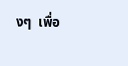งๆ  เพื่อ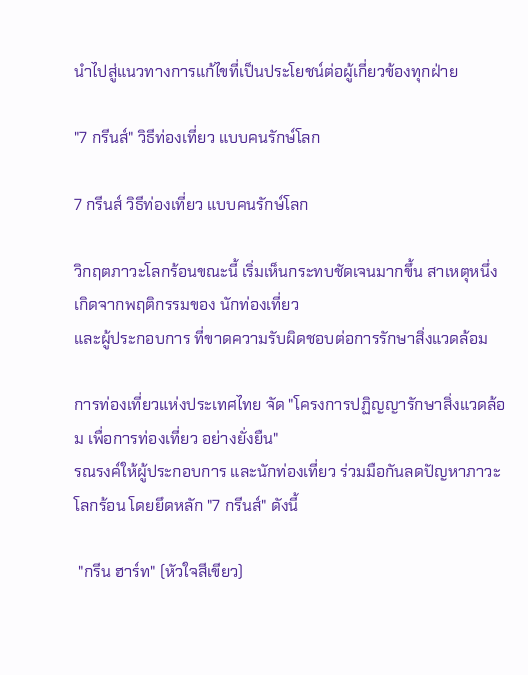นำไปสู่แนวทางการแก้ไขที่เป็นประโยชน์ต่อผู้เกี่ยวข้องทุกฝ่าย

"7 กรีนส์" วิธีท่องเที่ยว แบบคนรักษ์โลก

7 กรีนส์ วิธีท่องเที่ยว แบบคนรักษ์โลก

วิกฤตภาวะโลกร้อนขณะนี้ เริ่มเห็นกระทบชัดเจนมากขึ้น สาเหตุหนึ่งเกิดจากพฤติกรรมของ นักท่องเที่ยว
และผู้ประกอบการ ที่ขาดความรับผิดชอบต่อการรักษาสิ่งแวดล้อม

การท่องเที่ยวแห่งประเทศไทย จัด "โครงการปฏิญญารักษาสิ่งแวดล้อม เพื่อการท่องเที่ยว อย่างยั่งยืน"
รณรงค์ให้ผู้ประกอบการ และนักท่องเที่ยว ร่วมมือกันลดปัญหาภาวะโลกร้อน โดยยึดหลัก "7 กรีนส์" ดังนี้

 "กรีน ฮาร์ท" (หัวใจสีเขียว)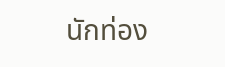นักท่อง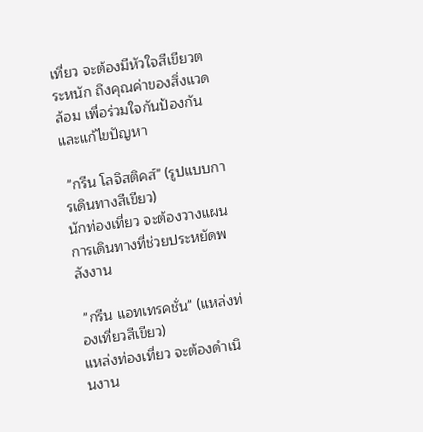เที่ยว จะต้องมีหัวใจสีเขียวตระหนัก ถึงคุณค่าของสิ่งแวดล้อม เพื่อร่วมใจกันป้องกัน และแก้ไขปัญหา

 "กรีน โลจิสติคส์" (รูปแบบการเดินทางสีเขียว)
นักท่องเที่ยว จะต้องวางแผนการเดินทางที่ช่วยประหยัดพลังงาน

 "กรีน แอทเทรคชั่น" (แหล่งท่องเที่ยวสีเขียว)
แหล่งท่องเที่ยว จะต้องดำเนินงาน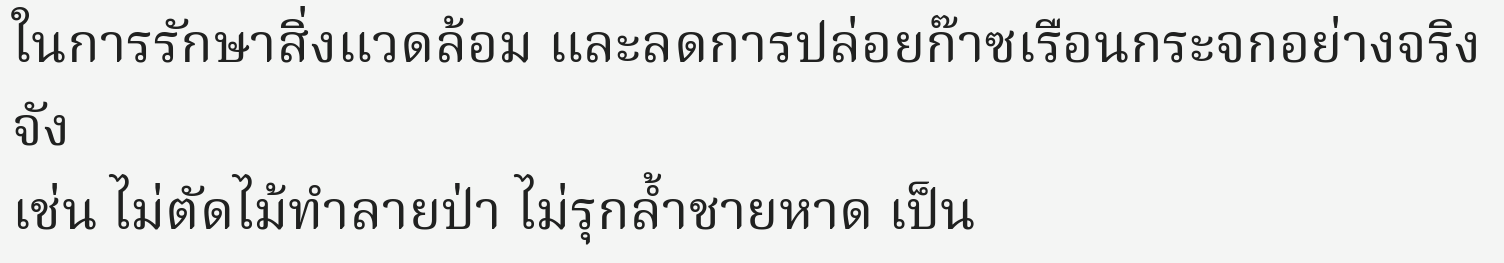ในการรักษาสิ่งแวดล้อม และลดการปล่อยก๊าซเรือนกระจกอย่างจริงจัง
เช่น ไม่ตัดไม้ทำลายป่า ไม่รุกล้ำชายหาด เป็น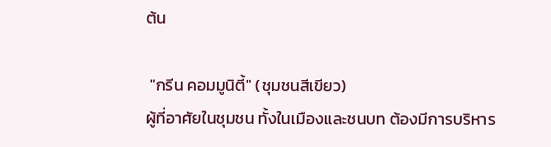ต้น

 "กรีน คอมมูนิตี้" (ชุมชนสีเขียว)
ผู้ที่อาศัยในชุมชน ทั้งในเมืองและชนบท ต้องมีการบริหาร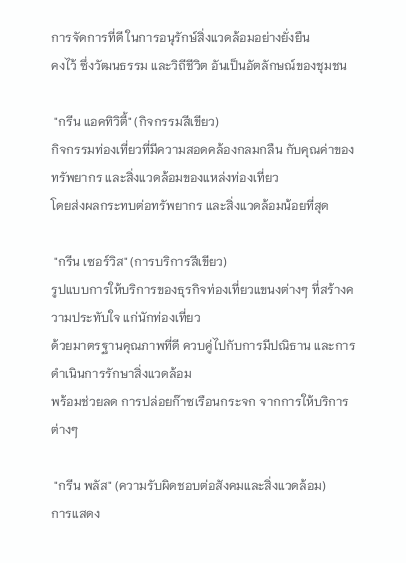การจัดการที่ดี ในการอนุรักษ์สิ่งแวดล้อมอย่างยั่งยืน
คงไว้ ซึ่งวัฒนธรรม และวิถีชีวิต อันเป็นอัตลักษณ์ของชุมชน

 "กรีน แอคทิวิตี้" (กิจกรรมสีเขียว)
กิจกรรมท่องเที่ยวที่มีความสอดคล้องกลมกลืน กับคุณค่าของทรัพยากร และสิ่งแวดล้อมของแหล่งท่องเที่ยว
โดยส่งผลกระทบต่อทรัพยากร และสิ่งแวดล้อมน้อยที่สุด

 "กรีน เซอร์วิส" (การบริการสีเขียว)
รูปแบบการให้บริการของธุรกิจท่องเที่ยวแขนงต่างๆ ที่สร้างความประทับใจ แก่นักท่องเที่ยว
ด้วยมาตรฐานคุณภาพที่ดี ควบคู่ไปกับการมีปณิธาน และการดำเนินการรักษาสิ่งแวดล้อม
พร้อมช่วยลด การปล่อยก๊าซเรือนกระจก จากการให้บริการต่างๆ

 "กรีน พลัส" (ความรับผิดชอบต่อสังคมและสิ่งแวดล้อม)
การแสดง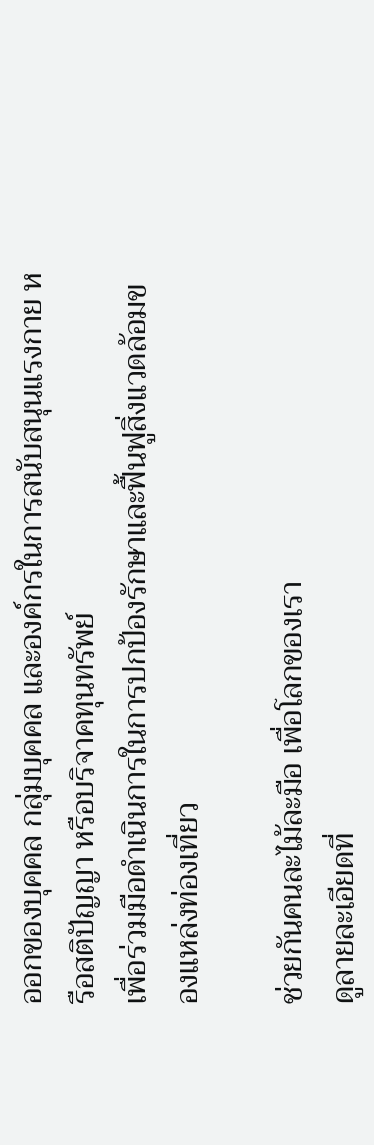ออกของบุคคล กลุ่มบุคคล และองค์กรในการสนับสนุนแรงกาย หรือสติปัญญา หรือบริจาคทุนทรัพย์
เพื่อร่วมมือดำเนินการในการปกป้องรักษาและฟื้นฟูสิ่งแวดล้อมของแหล่งท่องเที่ยว

ช่วยกันคนละไม้ละมือ เพื่อโลกของเรา
ดูลายละเอียดที่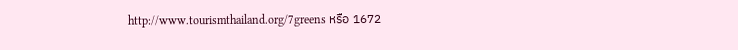http://www.tourismthailand.org/7greens หรือ 1672